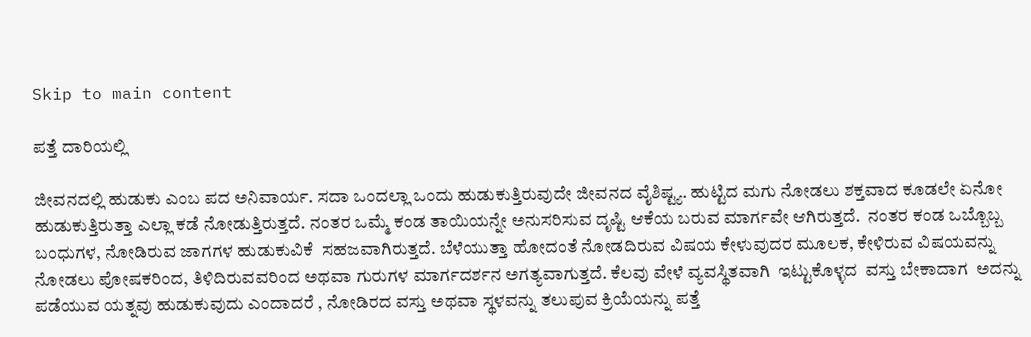Skip to main content

ಪತ್ತೆ ದಾರಿಯಲ್ಲಿ

ಜೀವನದಲ್ಲಿ ಹುಡುಕು ಎಂಬ ಪದ ಅನಿವಾರ್ಯ. ಸದಾ ಒಂದಲ್ಲಾ ಒಂದು ಹುಡುಕುತ್ತಿರುವುದೇ ಜೀವನದ ವೈಶಿಷ್ಟ್ಯ. ಹುಟ್ಟಿದ ಮಗು ನೋಡಲು ಶಕ್ತವಾದ ಕೂಡಲೇ ಏನೋ ಹುಡುಕುತ್ತಿರುತ್ತಾ ಎಲ್ಲಾ ಕಡೆ ನೋಡುತ್ತಿರುತ್ತದೆ. ನಂತರ ಒಮ್ಮೆ ಕಂಡ ತಾಯಿಯನ್ನೇ ಅನುಸರಿಸುವ ದೃಷ್ಟಿ ಆಕೆಯ ಬರುವ ಮಾರ್ಗವೇ ಆಗಿರುತ್ತದೆ.  ನಂತರ ಕಂಡ ಒಬ್ಬೊಬ್ಬ ಬಂಧುಗಳ, ನೋಡಿರುವ ಜಾಗಗಳ ಹುಡುಕುವಿಕೆ  ಸಹಜವಾಗಿರುತ್ತದೆ. ಬೆಳೆಯುತ್ತಾ ಹೋದಂತೆ ನೋಡದಿರುವ ವಿಷಯ ಕೇಳುವುದರ ಮೂಲಕ, ಕೇಳಿರುವ ವಿಷಯವನ್ನು ನೋಡಲು ಪೋಷಕರಿಂದ, ತಿಳಿದಿರುವವರಿಂದ ಅಥವಾ ಗುರುಗಳ ಮಾರ್ಗದರ್ಶನ ಅಗತ್ಯವಾಗುತ್ತದೆ. ಕೆಲವು ವೇಳೆ ವ್ಯವಸ್ಥಿತವಾಗಿ  ಇಟ್ಟುಕೊಳ್ಳದ  ವಸ್ತು ಬೇಕಾದಾಗ  ಅದನ್ನು ಪಡೆಯುವ ಯತ್ನವು ಹುಡುಕುವುದು ಎಂದಾದರೆ , ನೋಡಿರದ ವಸ್ತು ಅಥವಾ ಸ್ಥಳವನ್ನು ತಲುಪುವ ಕ್ರಿಯೆಯನ್ನು ಪತ್ತೆ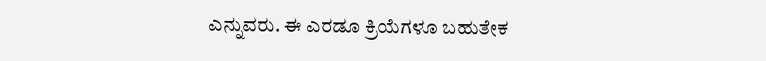ಎನ್ನುವರು. ಈ ಎರಡೂ ಕ್ರಿಯೆಗಳೂ ಬಹುತೇಕ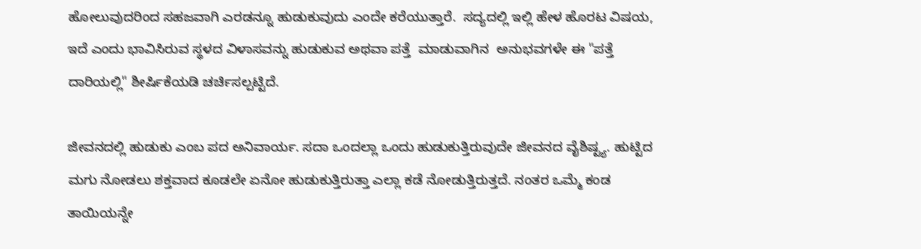ಹೋಲುವುದರಿಂದ ಸಹಜವಾಗಿ ಎರಡನ್ನೂ ಹುಡುಕುವುದು ಎಂದೇ ಕರೆಯುತ್ತಾರೆ.  ಸದ್ಯದಲ್ಲಿ ಇಲ್ಲಿ ಹೇಳ ಹೊರಟ ವಿಷಯ, ಇದೆ ಎಂದು ಭಾವಿಸಿರುವ ಸ್ಥಳದ ವಿಳಾಸವನ್ನು ಹುಡುಕುವ ಅಥವಾ ಪತ್ತೆ  ಮಾಡುವಾಗಿನ  ಅನುಭವಗಳೇ ಈ "ಪತ್ತೆ ದಾರಿಯಲ್ಲಿ" ಶೀರ್ಷಿಕೆಯಡಿ ಚರ್ಚಿಸಲ್ಪಟ್ಟಿದೆ.

ಜೀವನದಲ್ಲಿ ಹುಡುಕು ಎಂಬ ಪದ ಅನಿವಾರ್ಯ. ಸದಾ ಒಂದಲ್ಲಾ ಒಂದು ಹುಡುಕುತ್ತಿರುವುದೇ ಜೀವನದ ವೈಶಿಷ್ಟ್ಯ. ಹುಟ್ಟಿದ ಮಗು ನೋಡಲು ಶಕ್ತವಾದ ಕೂಡಲೇ ಏನೋ ಹುಡುಕುತ್ತಿರುತ್ತಾ ಎಲ್ಲಾ ಕಡೆ ನೋಡುತ್ತಿರುತ್ತದೆ. ನಂತರ ಒಮ್ಮೆ ಕಂಡ ತಾಯಿಯನ್ನೇ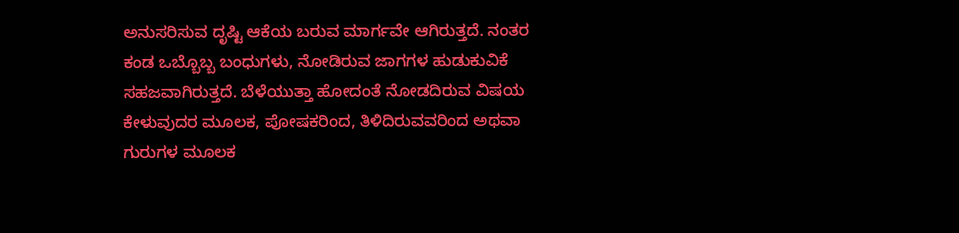ಅನುಸರಿಸುವ ದೃಷ್ಟಿ ಆಕೆಯ ಬರುವ ಮಾರ್ಗವೇ ಆಗಿರುತ್ತದೆ. ನಂತರ ಕಂಡ ಒಬ್ಬೊಬ್ಬ ಬಂಧುಗಳು, ನೋಡಿರುವ ಜಾಗಗಳ ಹುಡುಕುವಿಕೆ ಸಹಜವಾಗಿರುತ್ತದೆ. ಬೆಳೆಯುತ್ತಾ ಹೋದಂತೆ ನೋಡದಿರುವ ವಿಷಯ ಕೇಳುವುದರ ಮೂಲಕ, ಪೋಷಕರಿಂದ, ತಿಳಿದಿರುವವರಿಂದ ಅಥವಾ ಗುರುಗಳ ಮೂಲಕ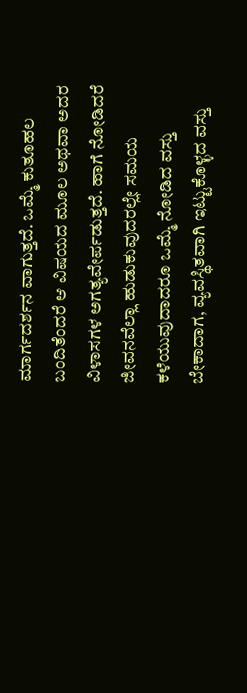ಮಾರ್ಗದರ್ಶನ ವಾಗುತ್ತದೆ. ಒಮ್ಮೆ ಕುತೂಹಲ ಬಂದಿತೆಂದರೆ ಆ ವಿಷಯದ ಮೂಲ ಅಥವಾ ಅದರ ವಿಳಾಸಗಳ ಅಗತ್ಯವೇರ್ಪಡುತ್ತದೆ. ಹಾಗೆ ನೋಡಿದರೆ ಜೀವನವೆಲ್ಲಾ ಹುಡುಕುವುದರಲ್ಲೇ ಸಮಯ ಕಳೆಯುವುದಾದರೂ ಒಮ್ಮೆ ನೋಡಿದ ವಸ್ತು ಬೇಕಾದಾಗ, ವ್ಯವಸ್ಥಿತವಾಗಿ ಇಟ್ಟುಕೊಳ್ಳದ ವಸ್ತು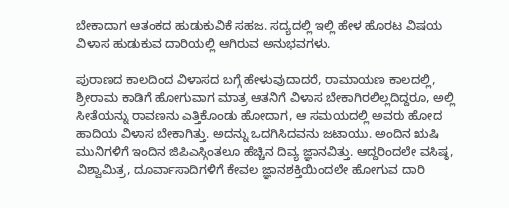ಬೇಕಾದಾಗ ಆತಂಕದ ಹುಡುಕುವಿಕೆ ಸಹಜ. ಸದ್ಯದಲ್ಲಿ ಇಲ್ಲಿ ಹೇಳ ಹೊರಟ ವಿಷಯ ವಿಳಾಸ ಹುಡುಕುವ ದಾರಿಯಲ್ಲಿ ಆಗಿರುವ ಅನುಭವಗಳು.

ಪುರಾಣದ ಕಾಲದಿಂದ ವಿಳಾಸದ ಬಗ್ಗೆ ಹೇಳುವುದಾದರೆ, ರಾಮಾಯಣ ಕಾಲದಲ್ಲಿ, ಶ್ರೀರಾಮ ಕಾಡಿಗೆ ಹೋಗುವಾಗ ಮಾತ್ರ ಆತನಿಗೆ ವಿಳಾಸ ಬೇಕಾಗಿರಲಿಲ್ಲದಿದ್ದರೂ, ಅಲ್ಲಿ ಸೀತೆಯನ್ನು ರಾವಣನು ಎತ್ತಿಕೊಂಡು ಹೋದಾಗ, ಆ ಸಮಯದಲ್ಲಿ ಅವರು ಹೋದ ಹಾದಿಯ ವಿಳಾಸ ಬೇಕಾಗಿತ್ತು. ಅದನ್ನು ಒದಗಿಸಿದವನು ಜಟಾಯು. ಅಂದಿನ ಋಷಿ ಮುನಿಗಳಿಗೆ ಇಂದಿನ ಜಿಪಿಎಸ್ಗಿಂತಲೂ ಹೆಚ್ಚಿನ ದಿವ್ಯ ಜ್ಞಾನವಿತ್ತು. ಆದ್ದರಿಂದಲೇ ವಸಿಷ್ಠ, ವಿಶ್ವಾಮಿತ್ರ, ದೂರ್ವಾಸಾದಿಗಳಿಗೆ ಕೇವಲ ಜ್ಞಾನಶಕ್ತಿಯಿಂದಲೇ ಹೋಗುವ ದಾರಿ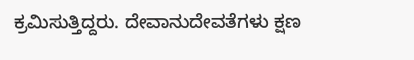ಕ್ರಮಿಸುತ್ತಿದ್ದರು. ದೇವಾನುದೇವತೆಗಳು ಕ್ಷಣ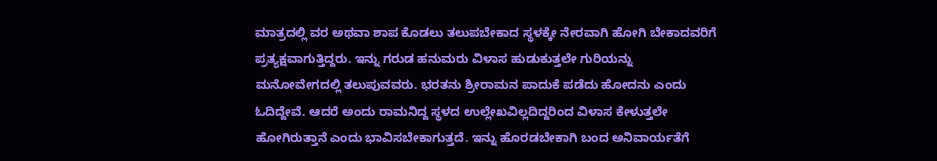ಮಾತ್ರದಲ್ಲಿ ವರ ಅಥವಾ ಶಾಪ ಕೊಡಲು ತಲುಪಬೇಕಾದ ಸ್ಥಳಕ್ಕೇ ನೇರವಾಗಿ ಹೋಗಿ ಬೇಕಾದವರಿಗೆ ಪ್ರತ್ಯಕ್ಷವಾಗುತ್ತಿದ್ದರು. ಇನ್ನು ಗರುಡ ಹನುಮರು ವಿಳಾಸ ಹುಡುಕುತ್ತಲೇ ಗುರಿಯನ್ನು ಮನೋವೇಗದಲ್ಲಿ ತಲುಪುವವರು. ಭರತನು ಶ್ರೀರಾಮನ ಪಾದುಕೆ ಪಡೆದು ಹೋದನು ಎಂದು ಓದಿದ್ದೇವೆ. ಆದರೆ ಅಂದು ರಾಮನಿದ್ದ ಸ್ಥಳದ ಉಲ್ಲೇಖವಿಲ್ಲದಿದ್ದರಿಂದ ವಿಳಾಸ ಕೇಳುತ್ತಲೇ ಹೋಗಿರುತ್ತಾನೆ ಎಂದು ಭಾವಿಸಬೇಕಾಗುತ್ತದೆ. ಇನ್ನು ಹೊರಡಬೇಕಾಗಿ ಬಂದ ಅನಿವಾರ್ಯತೆಗೆ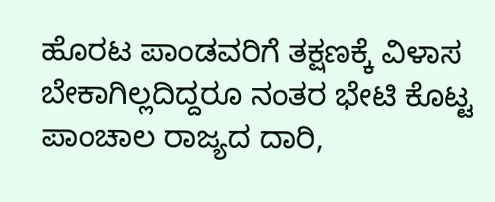ಹೊರಟ ಪಾಂಡವರಿಗೆ ತಕ್ಷಣಕ್ಕೆ ವಿಳಾಸ ಬೇಕಾಗಿಲ್ಲದಿದ್ದರೂ ನಂತರ ಭೇಟಿ ಕೊಟ್ಟ ಪಾಂಚಾಲ ರಾಜ್ಯದ ದಾರಿ,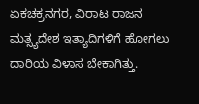ಏಕಚಕ್ರನಗರ, ವಿರಾಟ ರಾಜನ ಮತ್ಸ್ಯದೇಶ ಇತ್ಯಾದಿಗಳಿಗೆ ಹೋಗಲು ದಾರಿಯ ವಿಳಾಸ ಬೇಕಾಗಿತ್ತು.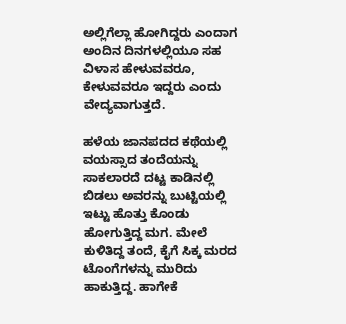ಅಲ್ಲಿಗೆಲ್ಲಾ ಹೋಗಿದ್ದರು ಎಂದಾಗ ಅಂದಿನ ದಿನಗಳಲ್ಲಿಯೂ ಸಹ ವಿಳಾಸ ಹೇಳುವವರೂ, ಕೇಳುವವರೂ ಇದ್ದರು ಎಂದು ವೇದ್ಯವಾಗುತ್ತದೆ.

ಹಳೆಯ ಜಾನಪದದ ಕಥೆಯಲ್ಲಿ ವಯಸ್ಸಾದ ತಂದೆಯನ್ನು ಸಾಕಲಾರದೆ ದಟ್ಟ ಕಾಡಿನಲ್ಲಿ ಬಿಡಲು ಅವರನ್ನು ಬುಟ್ಟಿಯಲ್ಲಿ ಇಟ್ಟು ಹೊತ್ತು ಕೊಂಡು ಹೋಗುತ್ತಿದ್ದ ಮಗ. ಮೇಲೆ ಕುಳಿತಿದ್ದ ತಂದೆ, ಕೈಗೆ ಸಿಕ್ಕ ಮರದ ಟೊಂಗೆಗಳನ್ನು ಮುರಿದು ಹಾಕುತ್ತಿದ್ದ. ಹಾಗೇಕೆ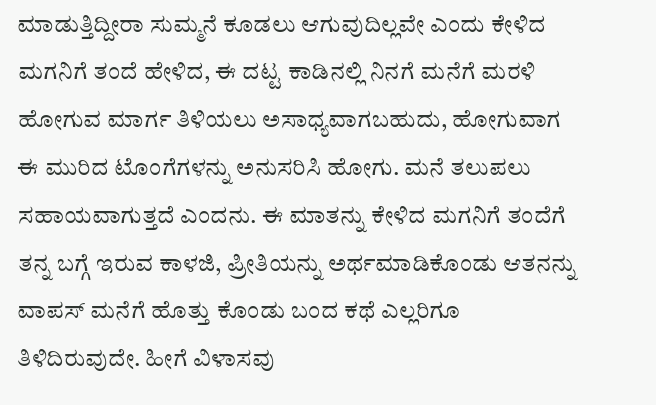ಮಾಡುತ್ತಿದ್ದೀರಾ ಸುಮ್ಮನೆ ಕೂಡಲು ಆಗುವುದಿಲ್ಲವೇ ಎಂದು ಕೇಳಿದ ಮಗನಿಗೆ ತಂದೆ ಹೇಳಿದ, ಈ ದಟ್ಟ ಕಾಡಿನಲ್ಲಿ ನಿನಗೆ ಮನೆಗೆ ಮರಳಿ ಹೋಗುವ ಮಾರ್ಗ ತಿಳಿಯಲು ಅಸಾಧ್ಯವಾಗಬಹುದು, ಹೋಗುವಾಗ ಈ ಮುರಿದ ಟೊಂಗೆಗಳನ್ನು ಅನುಸರಿಸಿ ಹೋಗು. ಮನೆ ತಲುಪಲು ಸಹಾಯವಾಗುತ್ತದೆ ಎಂದನು. ಈ ಮಾತನ್ನು ಕೇಳಿದ ಮಗನಿಗೆ ತಂದೆಗೆ ತನ್ನ ಬಗ್ಗೆ ಇರುವ ಕಾಳಜಿ, ಪ್ರೀತಿಯನ್ನು ಅರ್ಥಮಾಡಿಕೊಂಡು ಆತನನ್ನು ವಾಪಸ್ ಮನೆಗೆ ಹೊತ್ತು ಕೊಂಡು ಬಂದ ಕಥೆ ಎಲ್ಲರಿಗೂ ತಿಳಿದಿರುವುದೇ. ಹೀಗೆ ವಿಳಾಸವು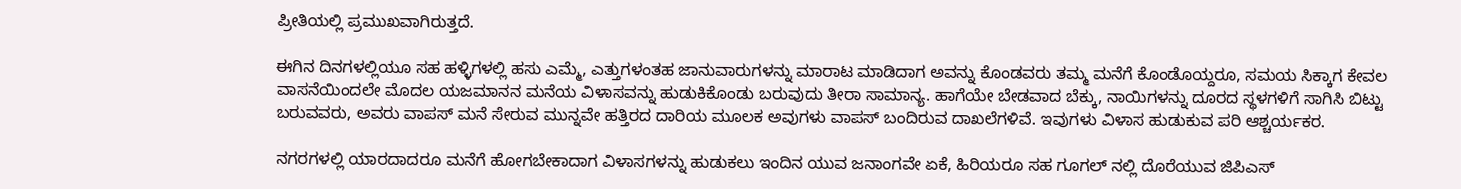ಪ್ರೀತಿಯಲ್ಲಿ ಪ್ರಮುಖವಾಗಿರುತ್ತದೆ.

ಈಗಿನ ದಿನಗಳಲ್ಲಿಯೂ ಸಹ ಹಳ್ಳಿಗಳಲ್ಲಿ ಹಸು ಎಮ್ಮೆ, ಎತ್ತುಗಳಂತಹ ಜಾನುವಾರುಗಳನ್ನು ಮಾರಾಟ ಮಾಡಿದಾಗ ಅವನ್ನು ಕೊಂಡವರು ತಮ್ಮ ಮನೆಗೆ ಕೊಂಡೊಯ್ದರೂ, ಸಮಯ ಸಿಕ್ಕಾಗ ಕೇವಲ ವಾಸನೆಯಿಂದಲೇ ಮೊದಲ ಯಜಮಾನನ ಮನೆಯ ವಿಳಾಸವನ್ನು ಹುಡುಕಿಕೊಂಡು ಬರುವುದು ತೀರಾ ಸಾಮಾನ್ಯ. ಹಾಗೆಯೇ ಬೇಡವಾದ ಬೆಕ್ಕು, ನಾಯಿಗಳನ್ನು ದೂರದ ಸ್ಥಳಗಳಿಗೆ ಸಾಗಿಸಿ ಬಿಟ್ಟು ಬರುವವರು, ಅವರು ವಾಪಸ್ ಮನೆ ಸೇರುವ ಮುನ್ನವೇ ಹತ್ತಿರದ ದಾರಿಯ ಮೂಲಕ ಅವುಗಳು ವಾಪಸ್ ಬಂದಿರುವ ದಾಖಲೆಗಳಿವೆ. ಇವುಗಳು ವಿಳಾಸ ಹುಡುಕುವ ಪರಿ ಆಶ್ಚರ್ಯಕರ.

ನಗರಗಳಲ್ಲಿ ಯಾರದಾದರೂ ಮನೆಗೆ ಹೋಗಬೇಕಾದಾಗ ವಿಳಾಸಗಳನ್ನು ಹುಡುಕಲು ಇಂದಿನ ಯುವ ಜನಾಂಗವೇ ಏಕೆ, ಹಿರಿಯರೂ ಸಹ ಗೂಗಲ್ ನಲ್ಲಿ ದೊರೆಯುವ ಜಿಪಿಎಸ್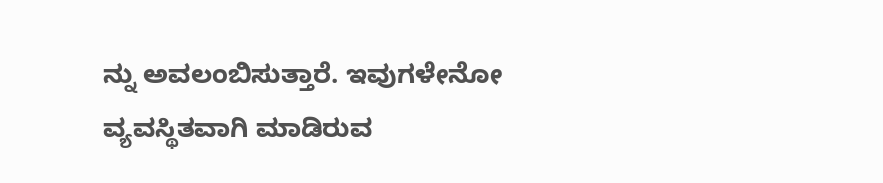ನ್ನು ಅವಲಂಬಿಸುತ್ತಾರೆ. ಇವುಗಳೇನೋ ವ್ಯವಸ್ಥಿತವಾಗಿ ಮಾಡಿರುವ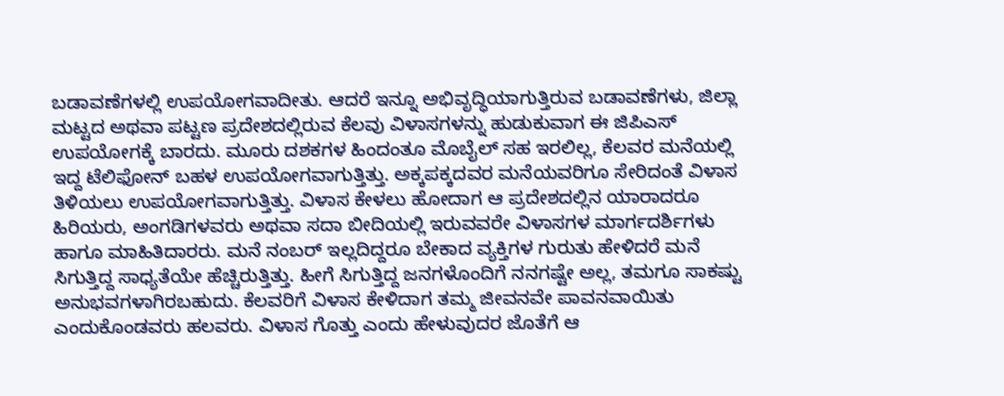ಬಡಾವಣೆಗಳಲ್ಲಿ ಉಪಯೋಗವಾದೀತು. ಆದರೆ ಇನ್ನೂ ಅಭಿವೃದ್ಧಿಯಾಗುತ್ತಿರುವ ಬಡಾವಣೆಗಳು, ಜಿಲ್ಲಾ ಮಟ್ಟದ ಅಥವಾ ಪಟ್ಟಣ ಪ್ರದೇಶದಲ್ಲಿರುವ ಕೆಲವು ವಿಳಾಸಗಳನ್ನು ಹುಡುಕುವಾಗ ಈ ಜಿಪಿಎಸ್ ಉಪಯೋಗಕ್ಕೆ ಬಾರದು. ಮೂರು ದಶಕಗಳ ಹಿಂದಂತೂ ಮೊಬೈಲ್ ಸಹ ಇರಲಿಲ್ಲ, ಕೆಲವರ ಮನೆಯಲ್ಲಿ ಇದ್ದ ಟೆಲಿಫೋನ್ ಬಹಳ ಉಪಯೋಗವಾಗುತ್ತಿತ್ತು. ಅಕ್ಕಪಕ್ಕದವರ ಮನೆಯವರಿಗೂ ಸೇರಿದಂತೆ ವಿಳಾಸ ತಿಳಿಯಲು ಉಪಯೋಗವಾಗುತ್ತಿತ್ತು. ವಿಳಾಸ ಕೇಳಲು ಹೋದಾಗ ಆ ಪ್ರದೇಶದಲ್ಲಿನ ಯಾರಾದರೂ ಹಿರಿಯರು, ಅಂಗಡಿಗಳವರು ಅಥವಾ ಸದಾ ಬೀದಿಯಲ್ಲಿ ಇರುವವರೇ ವಿಳಾಸಗಳ ಮಾರ್ಗದರ್ಶಿಗಳು ಹಾಗೂ ಮಾಹಿತಿದಾರರು. ಮನೆ ನಂಬರ್ ಇಲ್ಲದಿದ್ದರೂ ಬೇಕಾದ ವ್ಯಕ್ತಿಗಳ ಗುರುತು ಹೇಳಿದರೆ ಮನೆ ಸಿಗುತ್ತಿದ್ದ ಸಾಧ್ಯತೆಯೇ ಹೆಚ್ಚಿರುತ್ತಿತ್ತು. ಹೀಗೆ ಸಿಗುತ್ತಿದ್ದ ಜನಗಳೊಂದಿಗೆ ನನಗಷ್ಟೇ ಅಲ್ಲ, ತಮಗೂ ಸಾಕಷ್ಟು ಅನುಭವಗಳಾಗಿರಬಹುದು. ಕೆಲವರಿಗೆ ವಿಳಾಸ ಕೇಳಿದಾಗ ತಮ್ಮ ಜೀವನವೇ ಪಾವನವಾಯಿತು ಎಂದುಕೊಂಡವರು ಹಲವರು. ವಿಳಾಸ ಗೊತ್ತು ಎಂದು ಹೇಳುವುದರ ಜೊತೆಗೆ ಆ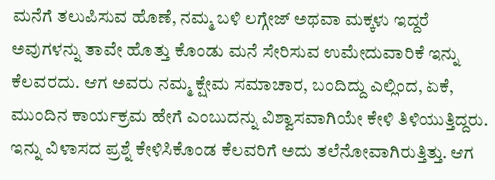ಮನೆಗೆ ತಲುಪಿಸುವ ಹೊಣೆ, ನಮ್ಮ ಬಳಿ ಲಗ್ಗೇಜ್ ಅಥವಾ ಮಕ್ಕಳು ಇದ್ದರೆ ಅವುಗಳನ್ನು ತಾವೇ ಹೊತ್ತು ಕೊಂಡು ಮನೆ ಸೇರಿಸುವ ಉಮೇದುವಾರಿಕೆ ಇನ್ನು ಕೆಲವರದು. ಆಗ ಅವರು ನಮ್ಮ ಕ್ಷೇಮ ಸಮಾಚಾರ, ಬಂದಿದ್ದು ಎಲ್ಲಿಂದ, ಏಕೆ, ಮುಂದಿನ ಕಾರ್ಯಕ್ರಮ ಹೇಗೆ ಎಂಬುದನ್ನು ವಿಶ್ವಾಸವಾಗಿಯೇ ಕೇಳಿ ತಿಳಿಯುತ್ತಿದ್ದರು. ಇನ್ನು ವಿಳಾಸದ ಪ್ರಶ್ನೆ ಕೇಳಿಸಿಕೊಂಡ ಕೆಲವರಿಗೆ ಅದು ತಲೆನೋವಾಗಿರುತ್ತಿತ್ತು. ಆಗ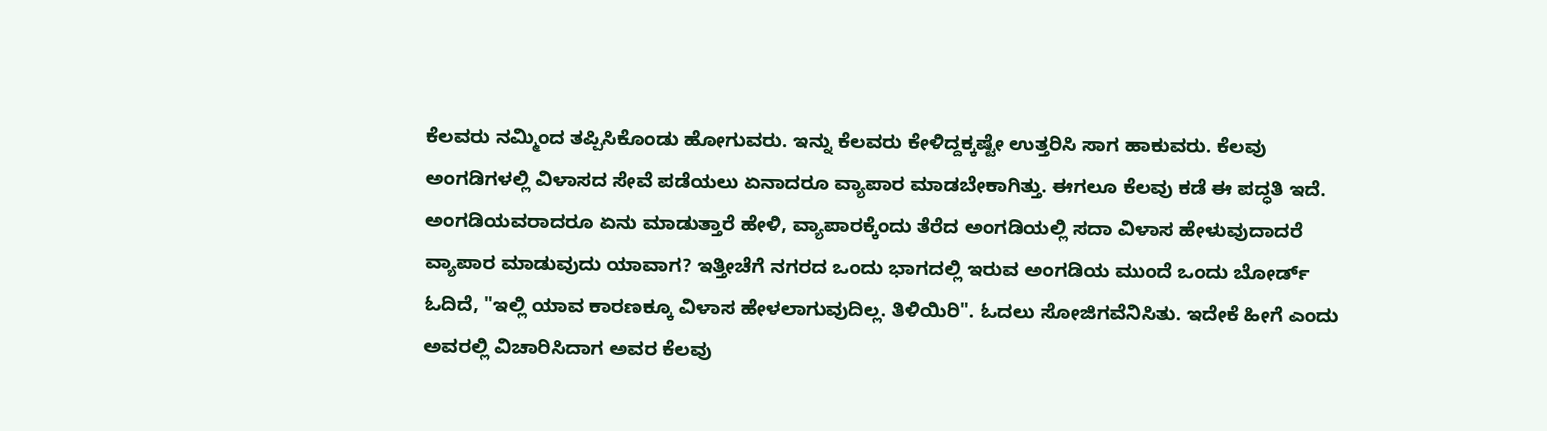ಕೆಲವರು ನಮ್ಮಿಂದ ತಪ್ಪಿಸಿಕೊಂಡು ಹೋಗುವರು. ಇನ್ನು ಕೆಲವರು ಕೇಳಿದ್ದಕ್ಕಷ್ಟೇ ಉತ್ತರಿಸಿ ಸಾಗ ಹಾಕುವರು. ಕೆಲವು ಅಂಗಡಿಗಳಲ್ಲಿ ವಿಳಾಸದ ಸೇವೆ ಪಡೆಯಲು ಏನಾದರೂ ವ್ಯಾಪಾರ ಮಾಡಬೇಕಾಗಿತ್ತು. ಈಗಲೂ ಕೆಲವು ಕಡೆ ಈ ಪದ್ಧತಿ ಇದೆ. ಅಂಗಡಿಯವರಾದರೂ ಏನು ಮಾಡುತ್ತಾರೆ ಹೇಳಿ, ವ್ಯಾಪಾರಕ್ಕೆಂದು ತೆರೆದ ಅಂಗಡಿಯಲ್ಲಿ ಸದಾ ವಿಳಾಸ ಹೇಳುವುದಾದರೆ ವ್ಯಾಪಾರ ಮಾಡುವುದು ಯಾವಾಗ? ಇತ್ತೀಚೆಗೆ ನಗರದ ಒಂದು ಭಾಗದಲ್ಲಿ ಇರುವ ಅಂಗಡಿಯ ಮುಂದೆ ಒಂದು ಬೋರ್ಡ್ ಓದಿದೆ, "ಇಲ್ಲಿ ಯಾವ ಕಾರಣಕ್ಕೂ ವಿಳಾಸ ಹೇಳಲಾಗುವುದಿಲ್ಲ. ತಿಳಿಯಿರಿ". ಓದಲು ಸೋಜಿಗವೆನಿಸಿತು. ಇದೇಕೆ ಹೀಗೆ ಎಂದು ಅವರಲ್ಲಿ ವಿಚಾರಿಸಿದಾಗ ಅವರ ಕೆಲವು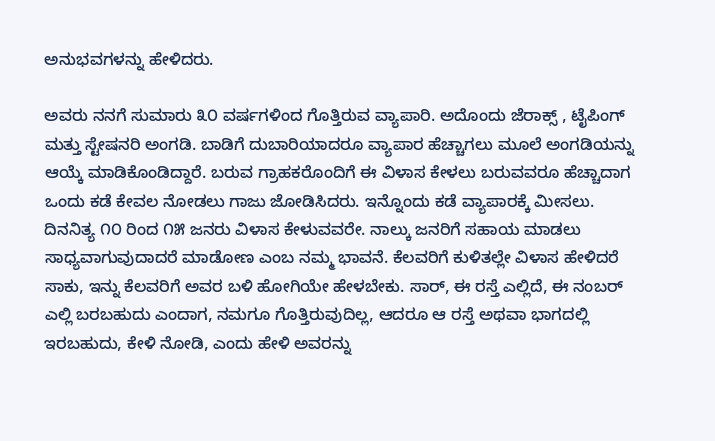ಅನುಭವಗಳನ್ನು ಹೇಳಿದರು.

ಅವರು ನನಗೆ ಸುಮಾರು ೩೦ ವರ್ಷಗಳಿಂದ ಗೊತ್ತಿರುವ ವ್ಯಾಪಾರಿ. ಅದೊಂದು ಜೆರಾಕ್ಸ್ , ಟೈಪಿಂಗ್ ಮತ್ತು ಸ್ಟೇಷನರಿ ಅಂಗಡಿ. ಬಾಡಿಗೆ ದುಬಾರಿಯಾದರೂ ವ್ಯಾಪಾರ ಹೆಚ್ಚಾಗಲು ಮೂಲೆ ಅಂಗಡಿಯನ್ನು ಆಯ್ಕೆ ಮಾಡಿಕೊಂಡಿದ್ದಾರೆ. ಬರುವ ಗ್ರಾಹಕರೊಂದಿಗೆ ಈ ವಿಳಾಸ ಕೇಳಲು ಬರುವವರೂ ಹೆಚ್ಚಾದಾಗ ಒಂದು ಕಡೆ ಕೇವಲ ನೋಡಲು ಗಾಜು ಜೋಡಿಸಿದರು. ಇನ್ನೊಂದು ಕಡೆ ವ್ಯಾಪಾರಕ್ಕೆ ಮೀಸಲು. ದಿನನಿತ್ಯ ೧೦ ರಿಂದ ೧೫ ಜನರು ವಿಳಾಸ ಕೇಳುವವರೇ. ನಾಲ್ಕು ಜನರಿಗೆ ಸಹಾಯ ಮಾಡಲು ಸಾಧ್ಯವಾಗುವುದಾದರೆ ಮಾಡೋಣ ಎಂಬ ನಮ್ಮ ಭಾವನೆ. ಕೆಲವರಿಗೆ ಕುಳಿತಲ್ಲೇ ವಿಳಾಸ ಹೇಳಿದರೆ ಸಾಕು, ಇನ್ನು ಕೆಲವರಿಗೆ ಅವರ ಬಳಿ ಹೋಗಿಯೇ ಹೇಳಬೇಕು. ಸಾರ್, ಈ ರಸ್ತೆ ಎಲ್ಲಿದೆ, ಈ ನಂಬರ್ ಎಲ್ಲಿ ಬರಬಹುದು ಎಂದಾಗ, ನಮಗೂ ಗೊತ್ತಿರುವುದಿಲ್ಲ, ಆದರೂ ಆ ರಸ್ತೆ ಅಥವಾ ಭಾಗದಲ್ಲಿ ಇರಬಹುದು, ಕೇಳಿ ನೋಡಿ, ಎಂದು ಹೇಳಿ ಅವರನ್ನು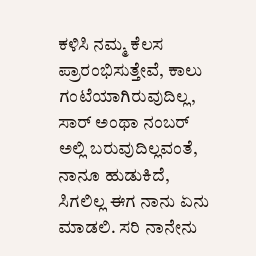ಕಳಿಸಿ ನಮ್ಮ ಕೆಲಸ ಪ್ರಾರಂಭಿಸುತ್ತೇವೆ, ಕಾಲು ಗಂಟೆಯಾಗಿರುವುದಿಲ್ಲ, ಸಾರ್ ಅಂಥಾ ನಂಬರ್ ಅಲ್ಲಿ ಬರುವುದಿಲ್ಲವಂತೆ, ನಾನೂ ಹುಡುಕಿದೆ, ಸಿಗಲಿಲ್ಲ ಈಗ ನಾನು ಏನು ಮಾಡಲಿ. ಸರಿ ನಾನೇನು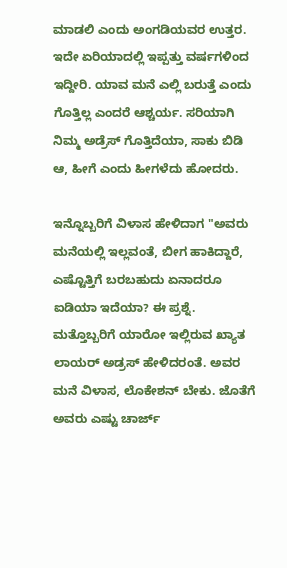ಮಾಡಲಿ ಎಂದು ಅಂಗಡಿಯವರ ಉತ್ತರ. ಇದೇ ಏರಿಯಾದಲ್ಲಿ ಇಪ್ಪತ್ತು ವರ್ಷಗಳಿಂದ ಇದ್ದೀರಿ. ಯಾವ ಮನೆ ಎಲ್ಲಿ ಬರುತ್ತೆ ಎಂದು ಗೊತ್ತಿಲ್ಲ ಎಂದರೆ ಆಶ್ಚರ್ಯ. ಸರಿಯಾಗಿ ನಿಮ್ಮ ಅಡ್ರೆಸ್ ಗೊತ್ತಿದೆಯಾ, ಸಾಕು ಬಿಡಿ ಆ, ಹೀಗೆ ಎಂದು ಹೀಗಳೆದು ಹೋದರು.

ಇನ್ನೊಬ್ಬರಿಗೆ ವಿಳಾಸ ಹೇಳಿದಾಗ "ಅವರು ಮನೆಯಲ್ಲಿ ಇಲ್ಲವಂತೆ, ಬೀಗ ಹಾಕಿದ್ದಾರೆ, ಎಷ್ಟೊತ್ತಿಗೆ ಬರಬಹುದು ಏನಾದರೂ ಐಡಿಯಾ ಇದೆಯಾ? ಈ ಪ್ರಶ್ನೆ. ಮತ್ತೊಬ್ಬರಿಗೆ ಯಾರೋ ಇಲ್ಲಿರುವ ಖ್ಯಾತ ಲಾಯರ್ ಅಡ್ರಸ್ ಹೇಳಿದರಂತೆ. ಅವರ ಮನೆ ವಿಳಾಸ, ಲೊಕೇಶನ್ ಬೇಕು. ಜೊತೆಗೆ ಅವರು ಎಷ್ಟು ಚಾರ್ಜ್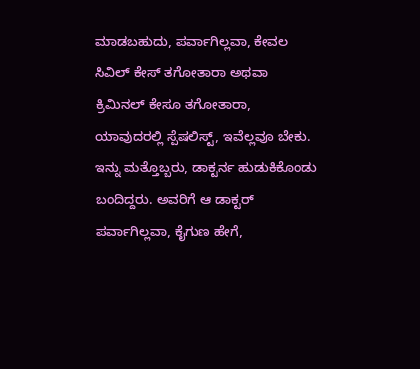ಮಾಡಬಹುದು, ಪರ್ವಾಗಿಲ್ಲವಾ, ಕೇವಲ ಸಿವಿಲ್ ಕೇಸ್ ತಗೋತಾರಾ ಅಥವಾ ಕ್ರಿಮಿನಲ್ ಕೇಸೂ ತಗೋತಾರಾ, ಯಾವುದರಲ್ಲಿ ಸ್ಪೆಷಲಿಸ್ಟ್, ಇವೆಲ್ಲವೂ ಬೇಕು. ಇನ್ನು ಮತ್ತೊಬ್ಬರು, ಡಾಕ್ಟರ್ನ ಹುಡುಕಿಕೊಂಡು ಬಂದಿದ್ದರು. ಅವರಿಗೆ ಆ ಡಾಕ್ಟರ್ ಪರ್ವಾಗಿಲ್ಲವಾ, ಕೈಗುಣ ಹೇಗೆ,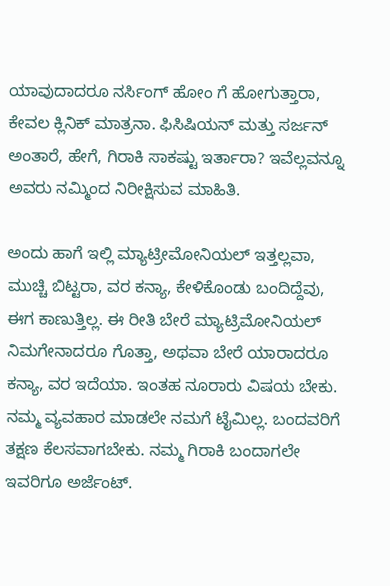ಯಾವುದಾದರೂ ನರ್ಸಿಂಗ್ ಹೋಂ ಗೆ ಹೋಗುತ್ತಾರಾ, ಕೇವಲ ಕ್ಲಿನಿಕ್ ಮಾತ್ರನಾ. ಫಿಸಿಷಿಯನ್ ಮತ್ತು ಸರ್ಜನ್ ಅಂತಾರೆ, ಹೇಗೆ, ಗಿರಾಕಿ ಸಾಕಷ್ಟು ಇರ್ತಾರಾ? ಇವೆಲ್ಲವನ್ನೂ ಅವರು ನಮ್ಮಿಂದ ನಿರೀಕ್ಷಿಸುವ ಮಾಹಿತಿ.

ಅಂದು ಹಾಗೆ ಇಲ್ಲಿ ಮ್ಯಾಟ್ರೀಮೋನಿಯಲ್ ಇತ್ತಲ್ಲವಾ, ಮುಚ್ಚಿ ಬಿಟ್ಟರಾ, ವರ ಕನ್ಯಾ, ಕೇಳಿಕೊಂಡು ಬಂದಿದ್ದೆವು, ಈಗ ಕಾಣುತ್ತಿಲ್ಲ. ಈ ರೀತಿ ಬೇರೆ ಮ್ಯಾಟ್ರಿಮೋನಿಯಲ್ ನಿಮಗೇನಾದರೂ ಗೊತ್ತಾ, ಅಥವಾ ಬೇರೆ ಯಾರಾದರೂ ಕನ್ಯಾ, ವರ ಇದೆಯಾ. ಇಂತಹ ನೂರಾರು ವಿಷಯ ಬೇಕು. ನಮ್ಮ ವ್ಯವಹಾರ ಮಾಡಲೇ ನಮಗೆ ಟೈಮಿಲ್ಲ. ಬಂದವರಿಗೆ ತಕ್ಷಣ ಕೆಲಸವಾಗಬೇಕು. ನಮ್ಮ ಗಿರಾಕಿ ಬಂದಾಗಲೇ ಇವರಿಗೂ ಅರ್ಜೆಂಟ್.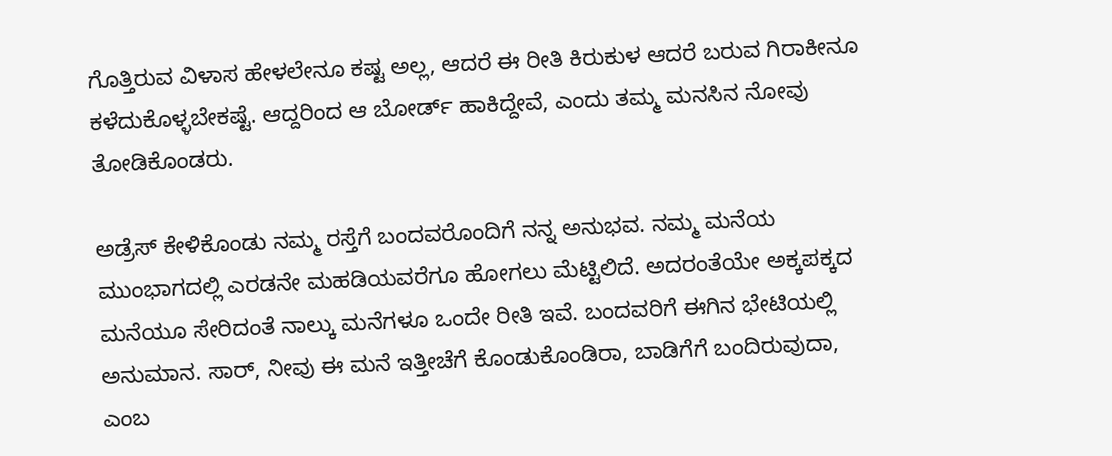ಗೊತ್ತಿರುವ ವಿಳಾಸ ಹೇಳಲೇನೂ ಕಷ್ಟ ಅಲ್ಲ, ಆದರೆ ಈ ರೀತಿ ಕಿರುಕುಳ ಆದರೆ ಬರುವ ಗಿರಾಕೀನೂ ಕಳೆದುಕೊಳ್ಳಬೇಕಷ್ಟೆ. ಆದ್ದರಿಂದ ಆ ಬೋರ್ಡ್ ಹಾಕಿದ್ದೇವೆ, ಎಂದು ತಮ್ಮ ಮನಸಿನ ನೋವು ತೋಡಿಕೊಂಡರು.

ಅಡ್ರೆಸ್ ಕೇಳಿಕೊಂಡು ನಮ್ಮ ರಸ್ತೆಗೆ ಬಂದವರೊಂದಿಗೆ ನನ್ನ ಅನುಭವ. ನಮ್ಮ ಮನೆಯ ಮುಂಭಾಗದಲ್ಲಿ ಎರಡನೇ ಮಹಡಿಯವರೆಗೂ ಹೋಗಲು ಮೆಟ್ಟಿಲಿದೆ. ಅದರಂತೆಯೇ ಅಕ್ಕಪಕ್ಕದ ಮನೆಯೂ ಸೇರಿದಂತೆ ನಾಲ್ಕು ಮನೆಗಳೂ ಒಂದೇ ರೀತಿ ಇವೆ. ಬಂದವರಿಗೆ ಈಗಿನ ಭೇಟಿಯಲ್ಲಿ ಅನುಮಾನ. ಸಾರ್, ನೀವು ಈ ಮನೆ ಇತ್ತೀಚೆಗೆ ಕೊಂಡುಕೊಂಡಿರಾ, ಬಾಡಿಗೆಗೆ ಬಂದಿರುವುದಾ, ಎಂಬ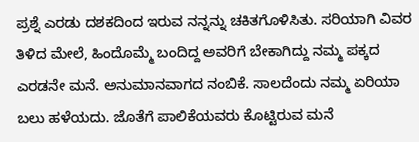ಪ್ರಶ್ನೆ ಎರಡು ದಶಕದಿಂದ ಇರುವ ನನ್ನನ್ನು ಚಕಿತಗೊಳಿಸಿತು. ಸರಿಯಾಗಿ ವಿವರ ತಿಳಿದ ಮೇಲೆ, ಹಿಂದೊಮ್ಮೆ ಬಂದಿದ್ದ ಅವರಿಗೆ ಬೇಕಾಗಿದ್ದು ನಮ್ಮ ಪಕ್ಕದ ಎರಡನೇ ಮನೆ. ಅನುಮಾನವಾಗದ ನಂಬಿಕೆ. ಸಾಲದೆಂದು ನಮ್ಮ ಏರಿಯಾ ಬಲು ಹಳೆಯದು. ಜೊತೆಗೆ ಪಾಲಿಕೆಯವರು ಕೊಟ್ಟಿರುವ ಮನೆ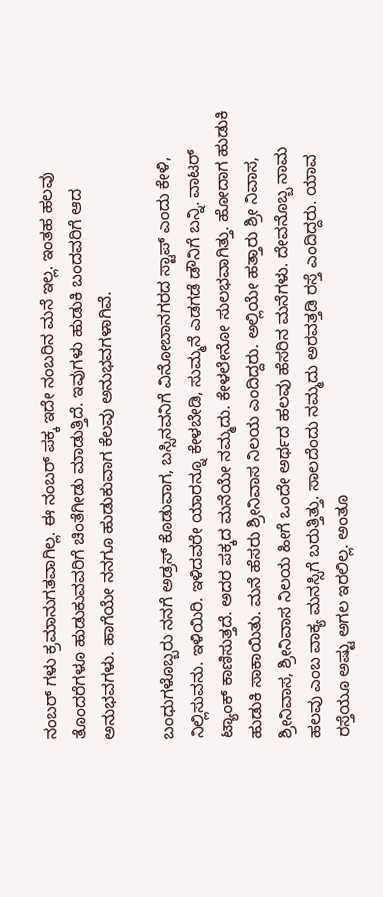ನಂಬರ್ ಗಳು ಕ್ರಮಾನುಗತವಾಗಿಲ್ಲ. ಈ ನಂಬರ್ ಪಕ್ಕ ಇದೇ ನಂಬರಿನ ಮನೆ ಇಲ್ಲ. ಇಂತಹ ಹಲವು ತೊಂದರೆಗಳೂ ಹುಡುಕುವವರಿಗೆ ಚಿಂತೆಗೀಡು ಮಾಡುತ್ತಿದೆ. ಇವುಗಳು ಹುಡುಕಿ ಬಂದವರಿಗೆ ಆದ ಅನುಭವಗಳು. ಹಾಗೆಯೇ ನನಗೂ ಹುಡುಕುವಾಗ ಕೆಲವು ಅನುಭವಗಳಾಗಿವೆ.

ಬಂಧುಗಳೊಬ್ಬರು ನನಗೆ ಅಡ್ರಸ್ ಕೊಡುವಾಗ, ಬಸ್ಸಿನವನಿಗೆ ವಿನೋಬಾನಗರದ ಸ್ಟಾಪ್ ಎಂದು ಕೇಳಿ, ನಿಲ್ಲಿಸುವನು. ಇಳಿಯಿರಿ. ಇಳಿದವರೇ ಯಾರನ್ನೂ ಕೇಳಬೇಡಿ, ಸುಮ್ಮನೆ ಎಡಗಡೆ ಡೌನಿಗೆ ಬನ್ನಿ. ವಾಟರ್ ಟ್ಯಾಂಕ್ ಕಾಣಿಸುತ್ತದೆ. ಅದರ ಪಕ್ಕದ ಮನೆಯೇ ನಮ್ಮದು. ಕೇಳಲೇನೋ ಸುಲಭವಾಗಿತ್ತು. ಹೋದಾಗ ಹುಡುಕಿ ಹುಡುಕಿ ಸಾಕಾಯಿತು. ಮನೆ ಹೆಸರು ಶ್ರೀನಿವಾಸ ನಿಲಯ ಎಂದಿದ್ದರು. ಅಲ್ಲಿಯೇ ಹತ್ತಾರು ಶ್ರೀ ನಿವಾಸ, ಶ್ರೀನಿವಾಸ, ಶ್ರೀನಿವಾಸ ನಿಲಯ ಹೀಗೆ ಒಂದೇ ಅರ್ಥದ ಹಲವು ಹೆಸರಿನ ಮನೆಗಳು. ದೇವನೊಬ್ಬ ನಾಮ ಹಲವು ಎಂಬ ವಾಕ್ಯ ಮನಸ್ಸಿಗೆ ಬರುತ್ತಿತ್ತು. ಸಾಲದೆಂದು ನಮ್ಮದು ಅರವತ್ತಡಿ ರಸ್ತೆ ಎಂದಿದ್ದರು. ಯಾವ ರಸ್ತೆಯೂ ಅಷ್ಟು ಅಗಲ ಇರಲಿಲ್ಲ. ಅಂತೂ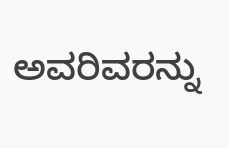ಅವರಿವರನ್ನು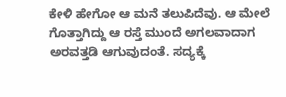ಕೇಳಿ ಹೇಗೋ ಆ ಮನೆ ತಲುಪಿದೆವು. ಆ ಮೇಲೆ ಗೊತ್ತಾಗಿದ್ದು ಆ ರಸ್ತೆ ಮುಂದೆ ಅಗಲವಾದಾಗ ಅರವತ್ತಡಿ ಆಗುವುದಂತೆ. ಸದ್ಯಕ್ಕೆ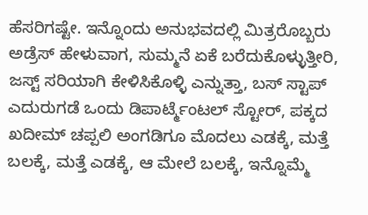ಹೆಸರಿಗಷ್ಟೇ. ಇನ್ನೊಂದು ಅನುಭವದಲ್ಲಿ ಮಿತ್ರರೊಬ್ಬರು ಅಡ್ರೆಸ್ ಹೇಳುವಾಗ, ಸುಮ್ಮನೆ ಏಕೆ ಬರೆದುಕೊಳ್ಳುತ್ತೀರಿ, ಜಸ್ಟ್ ಸರಿಯಾಗಿ ಕೇಳಿಸಿಕೊಳ್ಳಿ ಎನ್ನುತ್ತಾ, ಬಸ್ ಸ್ಟಾಪ್ ಎದುರುಗಡೆ ಒಂದು ಡಿಪಾರ್ಟ್ಮೆಂಟಲ್ ಸ್ಟೋರ್, ಪಕ್ಕದ ಖದೀಮ್ ಚಪ್ಪಲಿ ಅಂಗಡಿಗೂ ಮೊದಲು ಎಡಕ್ಕೆ, ಮತ್ತೆ ಬಲಕ್ಕೆ, ಮತ್ತೆ ಎಡಕ್ಕೆ, ಆ ಮೇಲೆ ಬಲಕ್ಕೆ, ಇನ್ನೊಮ್ಮೆ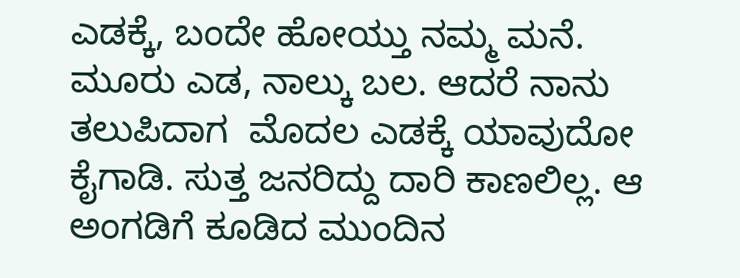ಎಡಕ್ಕೆ, ಬಂದೇ ಹೋಯ್ತು ನಮ್ಮ ಮನೆ. ಮೂರು ಎಡ, ನಾಲ್ಕು ಬಲ. ಆದರೆ ನಾನು ತಲುಪಿದಾಗ  ಮೊದಲ ಎಡಕ್ಕೆ ಯಾವುದೋ ಕೈಗಾಡಿ. ಸುತ್ತ ಜನರಿದ್ದು ದಾರಿ ಕಾಣಲಿಲ್ಲ. ಆ ಅಂಗಡಿಗೆ ಕೂಡಿದ ಮುಂದಿನ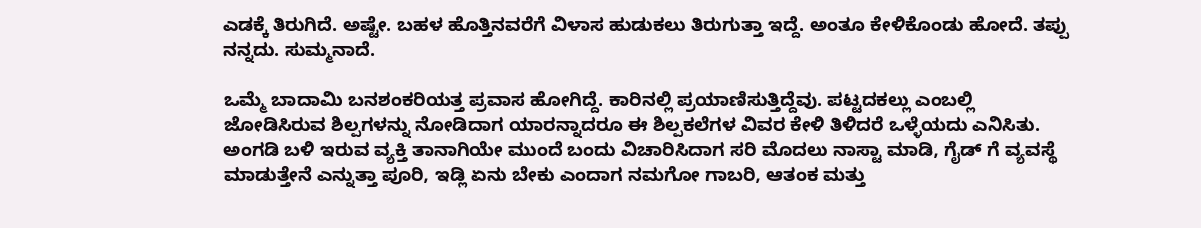ಎಡಕ್ಕೆ ತಿರುಗಿದೆ. ಅಷ್ಟೇ. ಬಹಳ ಹೊತ್ತಿನವರೆಗೆ ವಿಳಾಸ ಹುಡುಕಲು ತಿರುಗುತ್ತಾ ಇದ್ದೆ. ಅಂತೂ ಕೇಳಿಕೊಂಡು ಹೋದೆ. ತಪ್ಪು ನನ್ನದು. ಸುಮ್ಮನಾದೆ.

ಒಮ್ಮೆ ಬಾದಾಮಿ ಬನಶಂಕರಿಯತ್ತ ಪ್ರವಾಸ ಹೋಗಿದ್ದೆ. ಕಾರಿನಲ್ಲಿ ಪ್ರಯಾಣಿಸುತ್ತಿದ್ದೆವು. ಪಟ್ಟದಕಲ್ಲು ಎಂಬಲ್ಲಿ ಜೋಡಿಸಿರುವ ಶಿಲ್ಪಗಳನ್ನು ನೋಡಿದಾಗ ಯಾರನ್ನಾದರೂ ಈ ಶಿಲ್ಪಕಲೆಗಳ ವಿವರ ಕೇಳಿ ತಿಳಿದರೆ ಒಳ್ಳೆಯದು ಎನಿಸಿತು. ಅಂಗಡಿ ಬಳಿ ಇರುವ ವ್ಯಕ್ತಿ ತಾನಾಗಿಯೇ ಮುಂದೆ ಬಂದು ವಿಚಾರಿಸಿದಾಗ ಸರಿ ಮೊದಲು ನಾಸ್ಟಾ ಮಾಡಿ, ಗೈಡ್ ಗೆ ವ್ಯವಸ್ಥೆ ಮಾಡುತ್ತೇನೆ ಎನ್ನುತ್ತಾ ಪೂರಿ, ಇಡ್ಲಿ ಏನು ಬೇಕು ಎಂದಾಗ ನಮಗೋ ಗಾಬರಿ, ಆತಂಕ ಮತ್ತು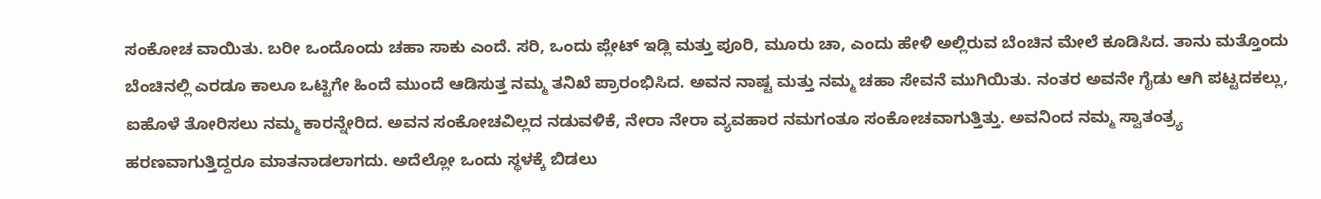ಸಂಕೋಚ ವಾಯಿತು. ಬರೀ ಒಂದೊಂದು ಚಹಾ ಸಾಕು ಎಂದೆ. ಸರಿ, ಒಂದು ಪ್ಲೇಟ್ ಇಡ್ಲಿ ಮತ್ತು ಪೂರಿ, ಮೂರು ಚಾ, ಎಂದು ಹೇಳಿ ಅಲ್ಲಿರುವ ಬೆಂಚಿನ ಮೇಲೆ ಕೂಡಿಸಿದ. ತಾನು ಮತ್ತೊಂದು ಬೆಂಚಿನಲ್ಲಿ ಎರಡೂ ಕಾಲೂ ಒಟ್ಟಿಗೇ ಹಿಂದೆ ಮುಂದೆ ಆಡಿಸುತ್ತ ನಮ್ಮ ತನಿಖೆ ಪ್ರಾರಂಭಿಸಿದ. ಅವನ ನಾಷ್ಟ ಮತ್ತು ನಮ್ಮ ಚಹಾ ಸೇವನೆ ಮುಗಿಯಿತು. ನಂತರ ಅವನೇ ಗೈಡು ಆಗಿ ಪಟ್ಟದಕಲ್ಲು, ಐಹೊಳೆ ತೋರಿಸಲು ನಮ್ಮ ಕಾರನ್ನೇರಿದ. ಅವನ ಸಂಕೋಚವಿಲ್ಲದ ನಡುವಳಿಕೆ, ನೇರಾ ನೇರಾ ವ್ಯವಹಾರ ನಮಗಂತೂ ಸಂಕೋಚವಾಗುತ್ತಿತ್ತು. ಅವನಿಂದ ನಮ್ಮ ಸ್ವಾತಂತ್ರ್ಯ ಹರಣವಾಗುತ್ತಿದ್ದರೂ ಮಾತನಾಡಲಾಗದು. ಅದೆಲ್ಲೋ ಒಂದು ಸ್ಥಳಕ್ಕೆ ಬಿಡಲು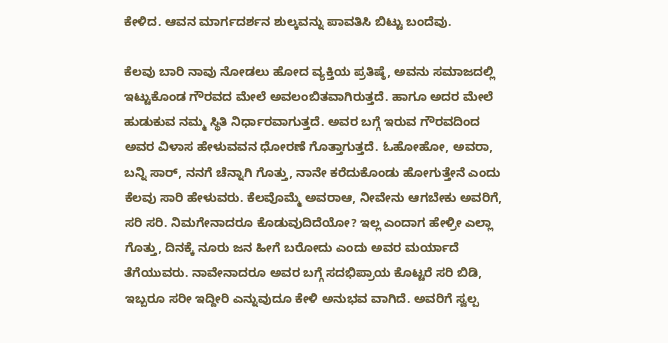ಕೇಳಿದ. ಆವನ ಮಾರ್ಗದರ್ಶನ ಶುಲ್ಕವನ್ನು ಪಾವತಿಸಿ ಬಿಟ್ಟು ಬಂದೆವು.

ಕೆಲವು ಬಾರಿ ನಾವು ನೋಡಲು ಹೋದ ವ್ಯಕ್ತಿಯ ಪ್ರತಿಷ್ಠೆ, ಅವನು ಸಮಾಜದಲ್ಲಿ ಇಟ್ಟುಕೊಂಡ ಗೌರವದ ಮೇಲೆ ಅವಲಂಬಿತವಾಗಿರುತ್ತದೆ. ಹಾಗೂ ಅದರ ಮೇಲೆ ಹುಡುಕುವ ನಮ್ಮ ಸ್ಥಿತಿ ನಿರ್ಧಾರವಾಗುತ್ತದೆ. ಅವರ ಬಗ್ಗೆ ಇರುವ ಗೌರವದಿಂದ ಅವರ ವಿಳಾಸ ಹೇಳುವವನ ಧೋರಣೆ ಗೊತ್ತಾಗುತ್ತದೆ. ಓಹೋಹೋ, ಅವರಾ, ಬನ್ನಿ ಸಾರ್, ನನಗೆ ಚೆನ್ನಾಗಿ ಗೊತ್ತು, ನಾನೇ ಕರೆದುಕೊಂಡು ಹೋಗುತ್ತೇನೆ ಎಂದು ಕೆಲವು ಸಾರಿ ಹೇಳುವರು. ಕೆಲವೊಮ್ಮೆ ಅವರಾಆ, ನೀವೇನು ಆಗಬೇಕು ಅವರಿಗೆ, ಸರಿ ಸರಿ. ನಿಮಗೇನಾದರೂ ಕೊಡುವುದಿದೆಯೋ? ಇಲ್ಲ ಎಂದಾಗ ಹೇಳ್ರೀ ಎಲ್ಲಾ ಗೊತ್ತು, ದಿನಕ್ಕೆ ನೂರು ಜನ ಹೀಗೆ ಬರೋದು ಎಂದು ಅವರ ಮರ್ಯಾದೆ ತೆಗೆಯುವರು. ನಾವೇನಾದರೂ ಅವರ ಬಗ್ಗೆ ಸದಭಿಪ್ರಾಯ ಕೊಟ್ಟರೆ ಸರಿ ಬಿಡಿ, ಇಬ್ಬರೂ ಸರೀ ಇದ್ದೀರಿ ಎನ್ನುವುದೂ ಕೇಳಿ ಅನುಭವ ವಾಗಿದೆ. ಅವರಿಗೆ ಸ್ವಲ್ಪ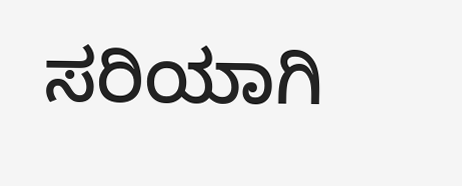ಸರಿಯಾಗಿ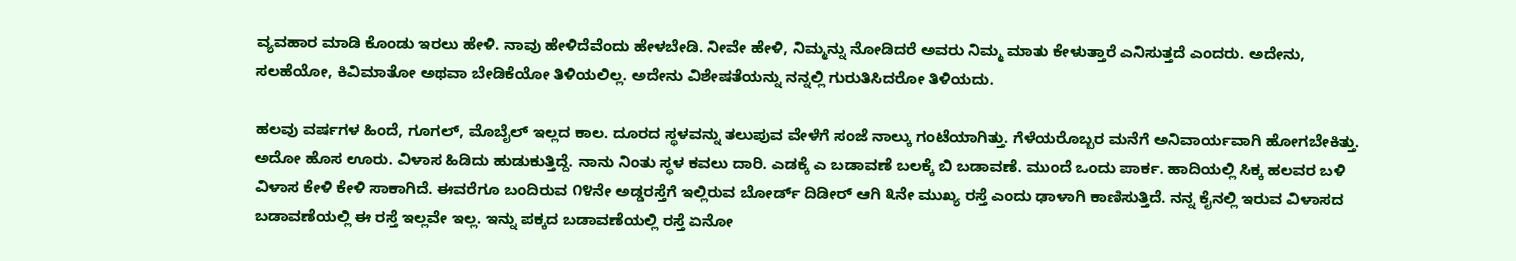ವ್ಯವಹಾರ ಮಾಡಿ ಕೊಂಡು ಇರಲು ಹೇಳಿ. ನಾವು ಹೇಳಿದೆವೆಂದು ಹೇಳಬೇಡಿ. ನೀವೇ ಹೇಳಿ, ನಿಮ್ಮನ್ನು ನೋಡಿದರೆ ಅವರು ನಿಮ್ಮ ಮಾತು ಕೇಳುತ್ತಾರೆ ಎನಿಸುತ್ತದೆ ಎಂದರು. ಅದೇನು, ಸಲಹೆಯೋ, ಕಿವಿಮಾತೋ ಅಥವಾ ಬೇಡಿಕೆಯೋ ತಿಳಿಯಲಿಲ್ಲ. ಅದೇನು ವಿಶೇಷತೆಯನ್ನು ನನ್ನಲ್ಲಿ ಗುರುತಿಸಿದರೋ ತಿಳಿಯದು.

ಹಲವು ವರ್ಷಗಳ ಹಿಂದೆ, ಗೂಗಲ್, ಮೊಬೈಲ್ ಇಲ್ಲದ ಕಾಲ. ದೂರದ ಸ್ಥಳವನ್ನು ತಲುಪುವ ವೇಳೆಗೆ ಸಂಜೆ ನಾಲ್ಕು ಗಂಟೆಯಾಗಿತ್ತು. ಗೆಳೆಯರೊಬ್ಬರ ಮನೆಗೆ ಅನಿವಾರ್ಯವಾಗಿ ಹೋಗಬೇಕಿತ್ತು. ಅದೋ ಹೊಸ ಊರು. ವಿಳಾಸ ಹಿಡಿದು ಹುಡುಕುತ್ತಿದ್ದೆ. ನಾನು ನಿಂತು ಸ್ಥಳ ಕವಲು ದಾರಿ. ಎಡಕ್ಕೆ ಎ ಬಡಾವಣೆ ಬಲಕ್ಕೆ ಬಿ ಬಡಾವಣೆ. ಮುಂದೆ ಒಂದು ಪಾರ್ಕ. ಹಾದಿಯಲ್ಲಿ ಸಿಕ್ಕ ಹಲವರ ಬಳಿ ವಿಳಾಸ ಕೇಳಿ ಕೇಳಿ ಸಾಕಾಗಿದೆ. ಈವರೆಗೂ ಬಂದಿರುವ ೧೪ನೇ ಅಡ್ಡರಸ್ತೆಗೆ ಇಲ್ಲಿರುವ ಬೋರ್ಡ್ ದಿಡೀರ್ ಆಗಿ ೩ನೇ ಮುಖ್ಯ ರಸ್ತೆ ಎಂದು ಢಾಳಾಗಿ ಕಾಣಿಸುತ್ತಿದೆ. ನನ್ನ ಕೈನಲ್ಲಿ ಇರುವ ವಿಳಾಸದ ಬಡಾವಣೆಯಲ್ಲಿ ಈ ರಸ್ತೆ ಇಲ್ಲವೇ ಇಲ್ಲ. ಇನ್ನು ಪಕ್ಕದ ಬಡಾವಣೆಯಲ್ಲಿ ರಸ್ತೆ ಏನೋ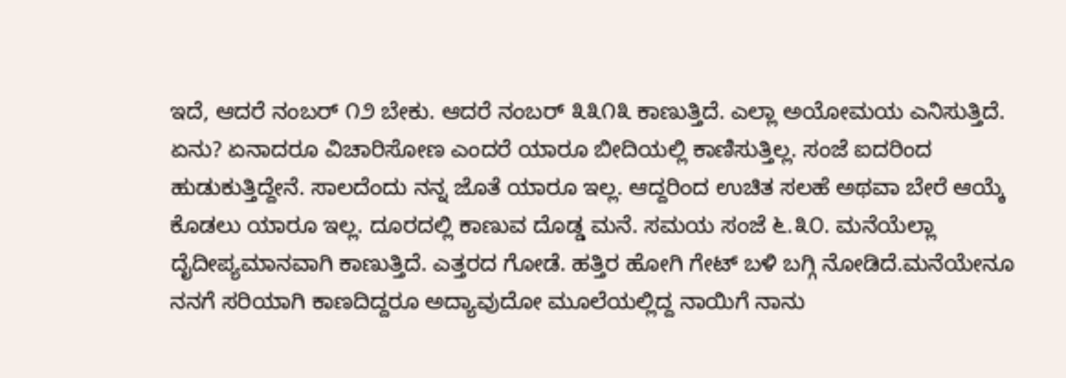ಇದೆ, ಆದರೆ ನಂಬರ್ ೧೨ ಬೇಕು. ಆದರೆ ನಂಬರ್ ೩೩೧೩ ಕಾಣುತ್ತಿದೆ. ಎಲ್ಲಾ ಅಯೋಮಯ ಎನಿಸುತ್ತಿದೆ. ಏನು? ಏನಾದರೂ ವಿಚಾರಿಸೋಣ ಎಂದರೆ ಯಾರೂ ಬೀದಿಯಲ್ಲಿ ಕಾಣಿಸುತ್ತಿಲ್ಲ. ಸಂಜೆ ಐದರಿಂದ ಹುಡುಕುತ್ತಿದ್ದೇನೆ. ಸಾಲದೆಂದು ನನ್ನ ಜೊತೆ ಯಾರೂ ಇಲ್ಲ. ಆದ್ದರಿಂದ ಉಚಿತ ಸಲಹೆ ಅಥವಾ ಬೇರೆ ಆಯ್ಕೆ ಕೊಡಲು ಯಾರೂ ಇಲ್ಲ. ದೂರದಲ್ಲಿ ಕಾಣುವ ದೊಡ್ಡ ಮನೆ. ಸಮಯ ಸಂಜೆ ೬.೩೦. ಮನೆಯೆಲ್ಲಾ ದೈದೀಪ್ಯಮಾನವಾಗಿ ಕಾಣುತ್ತಿದೆ. ಎತ್ತರದ ಗೋಡೆ. ಹತ್ತಿರ ಹೋಗಿ ಗೇಟ್ ಬಳಿ ಬಗ್ಗಿ ನೋಡಿದೆ.ಮನೆಯೇನೂ ನನಗೆ ಸರಿಯಾಗಿ ಕಾಣದಿದ್ದರೂ ಅದ್ಯಾವುದೋ ಮೂಲೆಯಲ್ಲಿದ್ದ ನಾಯಿಗೆ ನಾನು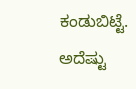ಕಂಡುಬಿಟ್ಟೆ. ಅದೆಷ್ಟು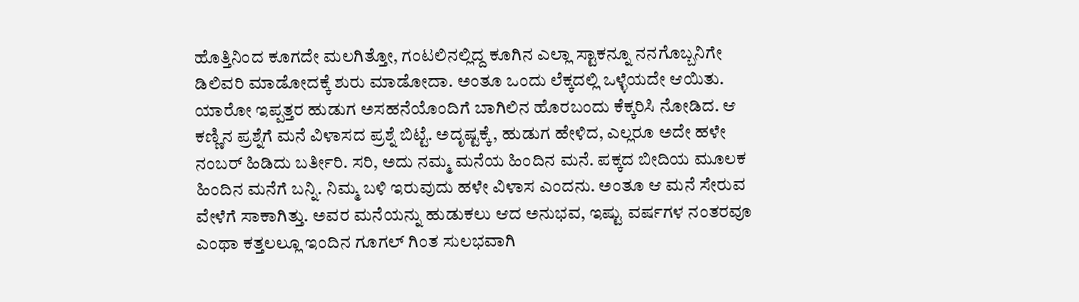ಹೊತ್ತಿನಿಂದ ಕೂಗದೇ ಮಲಗಿತ್ತೋ, ಗಂಟಲಿನಲ್ಲಿದ್ದ ಕೂಗಿನ ಎಲ್ಲಾ ಸ್ಟಾಕನ್ನೂ ನನಗೊಬ್ಬನಿಗೇ ಡಿಲಿವರಿ ಮಾಡೋದಕ್ಕೆ ಶುರು ಮಾಡೋದಾ. ಅಂತೂ ಒಂದು ಲೆಕ್ಕದಲ್ಲಿ ಒಳ್ಳೆಯದೇ ಆಯಿತು. ಯಾರೋ ಇಪ್ಪತ್ತರ ಹುಡುಗ ಅಸಹನೆಯೊಂದಿಗೆ ಬಾಗಿಲಿನ ಹೊರಬಂದು ಕೆಕ್ಕರಿಸಿ ನೋಡಿದ. ಆ ಕಣ್ಣಿನ ಪ್ರಶ್ನೆಗೆ ಮನೆ ವಿಳಾಸದ ಪ್ರಶ್ನೆ ಬಿಟ್ಟೆ. ಅದೃಷ್ಟಕ್ಕೆ, ಹುಡುಗ ಹೇಳಿದ, ಎಲ್ಲರೂ ಅದೇ ಹಳೇ ನಂಬರ್ ಹಿಡಿದು ಬರ್ತೀರಿ. ಸರಿ, ಅದು ನಮ್ಮ ಮನೆಯ ಹಿಂದಿನ ಮನೆ. ಪಕ್ಕದ ಬೀದಿಯ ಮೂಲಕ ಹಿಂದಿನ ಮನೆಗೆ ಬನ್ನಿ. ನಿಮ್ಮ ಬಳಿ ಇರುವುದು ಹಳೇ ವಿಳಾಸ ಎಂದನು. ಅಂತೂ ಆ ಮನೆ ಸೇರುವ ವೇಳೆಗೆ ಸಾಕಾಗಿತ್ತು. ಅವರ ಮನೆಯನ್ನು ಹುಡುಕಲು ಆದ ಅನುಭವ, ಇಷ್ಟು ವರ್ಷಗಳ ನಂತರವೂ ಎಂಥಾ ಕತ್ತಲಲ್ಲೂ ಇಂದಿನ ಗೂಗಲ್ ಗಿಂತ ಸುಲಭವಾಗಿ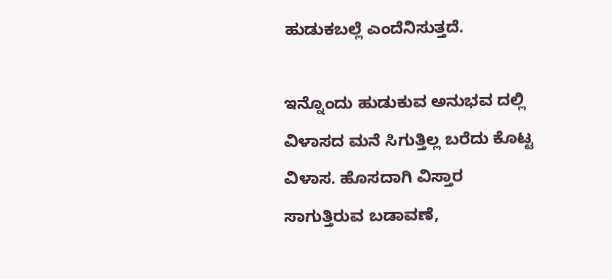ಹುಡುಕಬಲ್ಲೆ ಎಂದೆನಿಸುತ್ತದೆ.

ಇನ್ನೊಂದು ಹುಡುಕುವ ಅನುಭವ ದಲ್ಲಿ ವಿಳಾಸದ ಮನೆ ಸಿಗುತ್ತಿಲ್ಲ ಬರೆದು ಕೊಟ್ಟ ವಿಳಾಸ. ಹೊಸದಾಗಿ ವಿಸ್ತಾರ ಸಾಗುತ್ತಿರುವ ಬಡಾವಣೆ,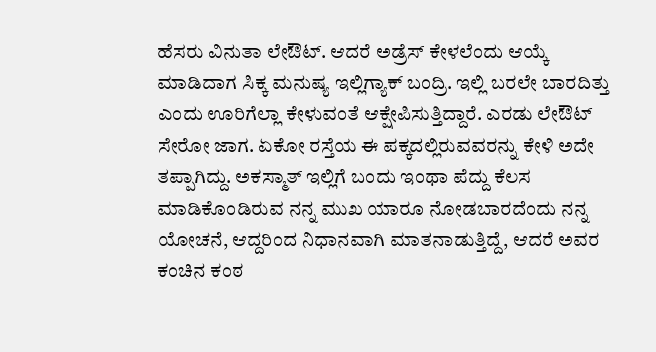ಹೆಸರು ವಿನುತಾ ಲೇಔಟ್. ಆದರೆ ಅಡ್ರೆಸ್ ಕೇಳಲೆಂದು ಆಯ್ಕೆ ಮಾಡಿದಾಗ ಸಿಕ್ಕ ಮನುಷ್ಯ ಇಲ್ಲಿಗ್ಯಾಕ್ ಬಂದ್ರಿ. ಇಲ್ಲಿ ಬರಲೇ ಬಾರದಿತ್ತು ಎಂದು ಊರಿಗೆಲ್ಲಾ ಕೇಳುವಂತೆ ಆಕ್ಷೇಪಿಸುತ್ತಿದ್ದಾರೆ. ಎರಡು ಲೇಔಟ್ ಸೇರೋ ಜಾಗ. ಏಕೋ ರಸ್ತೆಯ ಈ ಪಕ್ಕದಲ್ಲಿರುವವರನ್ನು ಕೇಳಿ ಅದೇ ತಪ್ಪಾಗಿದ್ದು. ಅಕಸ್ಮಾತ್ ಇಲ್ಲಿಗೆ ಬಂದು ಇಂಥಾ ಪೆದ್ದು ಕೆಲಸ ಮಾಡಿಕೊಂಡಿರುವ ನನ್ನ ಮುಖ ಯಾರೂ ನೋಡಬಾರದೆಂದು ನನ್ನ ಯೋಚನೆ, ಆದ್ದರಿಂದ ನಿಧಾನವಾಗಿ ಮಾತನಾಡುತ್ತಿದ್ದೆ, ಆದರೆ ಅವರ ಕಂಚಿನ ಕಂಠ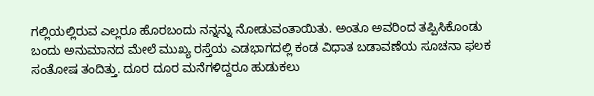ಗಲ್ಲಿಯಲ್ಲಿರುವ ಎಲ್ಲರೂ ಹೊರಬಂದು ನನ್ನನ್ನು ನೋಡುವಂತಾಯಿತು. ಅಂತೂ ಅವರಿಂದ ತಪ್ಪಿಸಿಕೊಂಡು ಬಂದು ಅನುಮಾನದ ಮೇಲೆ ಮುಖ್ಯ ರಸ್ತೆಯ ಎಡಭಾಗದಲ್ಲಿ ಕಂಡ ವಿಧಾತ ಬಡಾವಣೆಯ ಸೂಚನಾ ಫಲಕ ಸಂತೋಷ ತಂದಿತ್ತು. ದೂರ ದೂರ ಮನೆಗಳಿದ್ದರೂ ಹುಡುಕಲು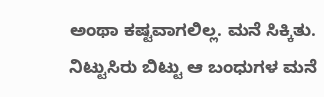ಅಂಥಾ ಕಷ್ಟವಾಗಲಿಲ್ಲ. ಮನೆ ಸಿಕ್ಕಿತು. ನಿಟ್ಟುಸಿರು ಬಿಟ್ಟು ಆ ಬಂಧುಗಳ ಮನೆ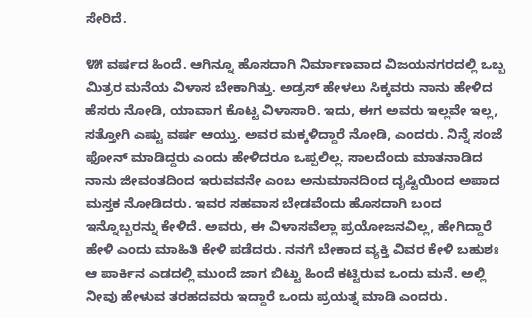ಸೇರಿದೆ.

೪೫ ವರ್ಷದ ಹಿಂದೆ. ಆಗಿನ್ನೂ ಹೊಸದಾಗಿ ನಿರ್ಮಾಣವಾದ ವಿಜಯನಗರದಲ್ಲಿ ಒಬ್ಬ ಮಿತ್ರರ ಮನೆಯ ವಿಳಾಸ ಬೇಕಾಗಿತ್ತು. ಅಡ್ರಸ್ ಹೇಳಲು ಸಿಕ್ಕವರು ನಾನು ಹೇಳಿದ ಹೆಸರು ನೋಡಿ, ಯಾವಾಗ ಕೊಟ್ಟ ವಿಳಾಸಾರಿ. ಇದು, ಈಗ ಅವರು ಇಲ್ಲವೇ ಇಲ್ಲ, ಸತ್ತೋಗಿ ಎಷ್ಟು ವರ್ಷ ಆಯ್ತು. ಅವರ ಮಕ್ಕಳಿದ್ದಾರೆ ನೋಡಿ, ಎಂದರು. ನಿನ್ನೆ ಸಂಜೆ ಫೋನ್ ಮಾಡಿದ್ದರು ಎಂದು ಹೇಳಿದರೂ ಒಪ್ಪಲಿಲ್ಲ. ಸಾಲದೆಂದು ಮಾತನಾಡಿದ ನಾನು ಜೀವಂತದಿಂದ ಇರುವವನೇ ಎಂಬ ಅನುಮಾನದಿಂದ ದೃಷ್ಟಿಯಿಂದ ಅಪಾದ ಮಸ್ತಕ ನೋಡಿದರು. ಇವರ ಸಹವಾಸ ಬೇಡವೆಂದು ಹೊಸದಾಗಿ ಬಂದ ಇನ್ನೊಬ್ಬರನ್ನು ಕೇಳಿದೆ. ಅವರು, ಈ ವಿಳಾಸವೆಲ್ಲಾ ಪ್ರಯೋಜನವಿಲ್ಲ, ಹೇಗಿದ್ದಾರೆ ಹೇಳಿ ಎಂದು ಮಾಹಿತಿ ಕೇಳಿ ಪಡೆದರು. ನನಗೆ ಬೇಕಾದ ವ್ಯಕ್ತಿ ವಿವರ ಕೇಳಿ ಬಹುಶಃ ಆ ಪಾರ್ಕಿನ ಎಡದಲ್ಲಿ ಮುಂದೆ ಜಾಗ ಬಿಟ್ಟು ಹಿಂದೆ ಕಟ್ಟಿರುವ ಒಂದು ಮನೆ. ಅಲ್ಲಿ ನೀವು ಹೇಳುವ ತರಹದವರು ಇದ್ದಾರೆ ಒಂದು ಪ್ರಯತ್ನ ಮಾಡಿ ಎಂದರು.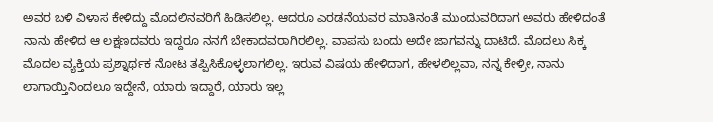ಅವರ ಬಳಿ ವಿಳಾಸ ಕೇಳಿದ್ದು ಮೊದಲಿನವರಿಗೆ ಹಿಡಿಸಲಿಲ್ಲ. ಆದರೂ ಎರಡನೆಯವರ ಮಾತಿನಂತೆ ಮುಂದುವರಿದಾಗ ಅವರು ಹೇಳಿದಂತೆ ನಾನು ಹೇಳಿದ ಆ ಲಕ್ಷಣದವರು ಇದ್ದರೂ ನನಗೆ ಬೇಕಾದವರಾಗಿರಲಿಲ್ಲ. ವಾಪಸು ಬಂದು ಅದೇ ಜಾಗವನ್ನು ದಾಟಿದೆ. ಮೊದಲು ಸಿಕ್ಕ ಮೊದಲ ವ್ಯಕ್ತಿಯ ಪ್ರಶ್ನಾರ್ಥಕ ನೋಟ ತಪ್ಪಿಸಿಕೊಳ್ಳಲಾಗಲಿಲ್ಲ. ಇರುವ ವಿಷಯ ಹೇಳಿದಾಗ, ಹೇಳಲಿಲ್ಲವಾ, ನನ್ನ ಕೇಳ್ರೀ, ನಾನು ಲಾಗಾಯ್ತಿನಿಂದಲೂ ಇದ್ದೇನೆ, ಯಾರು ಇದ್ದಾರೆ, ಯಾರು ಇಲ್ಲ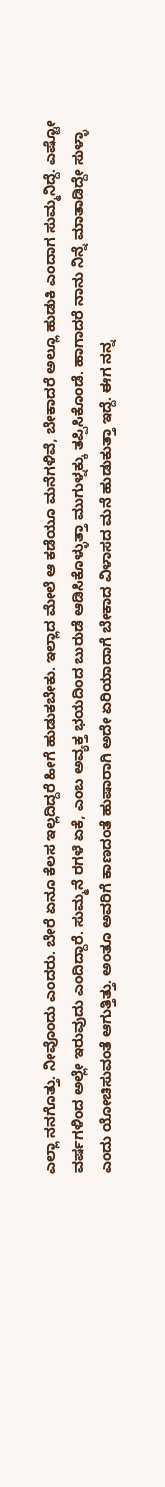ಎಲ್ಲಾ ನನಗೊತ್ತು. ನೀವೊಂದು ಎಂದರು. ಬೇರೆ ಏನೂ ಕೆಲಸ ಇಲ್ಲದಿದ್ದರೆ ಹೀಗೆ ಹುಡುಕಬೇಕು. ಇಲ್ಲಾದ ಮೇಲೆ ಆ ಕಡೆಯೂ ಮನೆಗಳಿವೆ, ಬೇಕಾದರೆ ಅಲ್ಲೂ ಹುಡುಕಿ ಎಂದಾಗ ಸುಮ್ಮನಿದ್ದೆ. ಎಷ್ಟೋ ವರ್ಷಗಳಿಂದ ಅಲ್ಲೇ ಇರುವುದು ಎಂದಿದ್ದಾರೆ. ಸುಮ್ಮನೆ ರಗಳೆ ಏಕೆ, ಎಂಬ ಅವ್ಯಕ್ತ ಭಯದಿಂದ ಬುರುಡೆ ಆಡಿಸಿಕೊಳ್ಳುತ್ತಾ ಮುಗುಳ್ನಕ್ಕು ತಪ್ಪಿಸಿಕೊಂಡೆ. ಹಾಗಾದರೆ ನಾನು ನಿನ್ನೆ ಮಾತಾಡಿದ್ದೇ ಸುಳ್ಳಾ ಎಂದು ಯೋಚಿಸುವಂತೆ ಆಗುತ್ತಿತ್ತು. ಅಂತೂ ಅವರಿಗೆ ಕಾಣದಂತೆ ಹುಷಾರಾಗಿ ಅದೇ ಏರಿಯಾದಾಗೆ‌ ಬೇಕಾದ ವಿಳಾಸದ ಮನೆ ಹುಡುಕುತ್ತಾ ಇದ್ದೆ. ಈಗ ನನ್ನ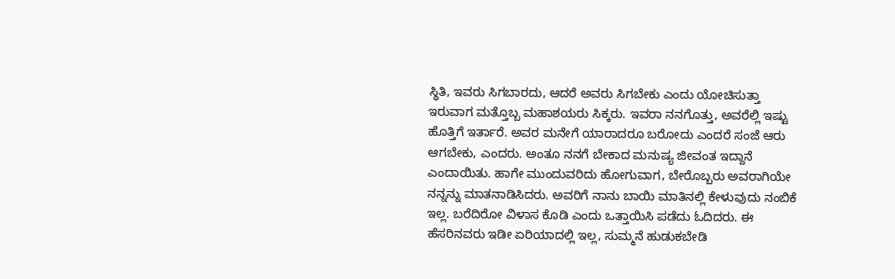ಸ್ಥಿತಿ, ಇವರು ಸಿಗಬಾರದು, ಆದರೆ ಅವರು ಸಿಗಬೇಕು ಎಂದು ಯೋಚಿಸುತ್ತಾ ಇರುವಾಗ ಮತ್ತೊಬ್ಬ ಮಹಾಶಯರು ಸಿಕ್ಕರು. ಇವರಾ ನನಗೊತ್ತು, ಅವರೆಲ್ಲಿ ಇಷ್ಟು ಹೊತ್ತಿಗೆ ಇರ್ತಾರೆ. ಅವರ ಮನೇಗೆ ಯಾರಾದರೂ ಬರೋದು ಎಂದರೆ ಸಂಜೆ ಆರು ಆಗಬೇಕು, ಎಂದರು. ಅಂತೂ ನನಗೆ ಬೇಕಾದ ಮನುಷ್ಯ ಜೀವಂತ ಇದ್ದಾನೆ ಎಂದಾಯಿತು. ಹಾಗೇ ಮುಂದುವರಿದು ಹೋಗುವಾಗ, ಬೇರೊಬ್ಬರು ಅವರಾಗಿಯೇ ನನ್ನನ್ನು ಮಾತನಾಡಿಸಿದರು. ಅವರಿಗೆ ನಾನು ಬಾಯಿ ಮಾತಿನಲ್ಲಿ ಕೇಳುವುದು ನಂಬಿಕೆ ಇಲ್ಲ. ಬರೆದಿರೋ ವಿಳಾಸ ಕೊಡಿ ಎಂದು ಒತ್ತಾಯಿಸಿ ಪಡೆದು ಓದಿದರು. ಈ ಹೆಸರಿನವರು ಇಡೀ ಏರಿಯಾದಲ್ಲಿ ಇಲ್ಲ, ಸುಮ್ಮನೆ ಹುಡುಕಬೇಡಿ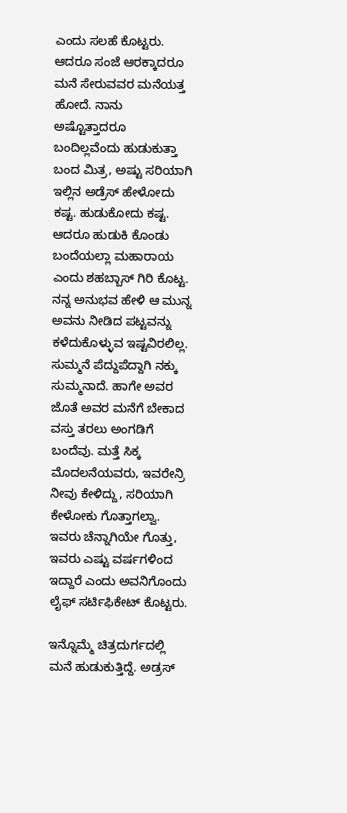ಎಂದು ‌ಸಲಹೆ ಕೊಟ್ಟರು. ಆದರೂ ಸಂಜೆ ಆರಕ್ಕಾದರೂ ಮನೆ ಸೇರುವವರ ಮನೆಯತ್ತ ಹೋದೆ. ನಾನು ಅಷ್ಟೊತ್ತಾದರೂ ಬಂದಿಲ್ಲವೆಂದು ಹುಡುಕುತ್ತಾ ಬಂದ ಮಿತ್ರ, ಅಷ್ಟು ಸರಿಯಾಗಿ ಇಲ್ಲಿನ ಅಡ್ರೆಸ್ ಹೇಳೋದು ಕಷ್ಟ. ಹುಡುಕೋದು ಕಷ್ಟ. ಆದರೂ ಹುಡುಕಿ ಕೊಂಡು ಬಂದೆಯಲ್ಲಾ ಮಹಾರಾಯ ಎಂದು ಶಹಬ್ಬಾಸ್ ಗಿರಿ ಕೊಟ್ಟ. ನನ್ನ ಅನುಭವ ಹೇಳಿ ಆ ಮುನ್ನ ಅವನು ನೀಡಿದ ಪಟ್ಟವನ್ನು ಕಳೆದುಕೊಳ್ಳುವ ಇಷ್ಟವಿರಲಿಲ್ಲ. ಸುಮ್ಮನೆ ಪೆದ್ದುಪೆದ್ದಾಗಿ ನಕ್ಕು ಸುಮ್ಮನಾದೆ. ಹಾಗೇ ಅವರ ಜೊತೆ ಅವರ ಮನೆಗೆ ಬೇಕಾದ ವಸ್ತು ತರಲು ಅಂಗಡಿಗೆ ಬಂದೆವು. ಮತ್ತೆ ಸಿಕ್ಕ ಮೊದಲನೆಯವರು, ಇವರೇನ್ರಿ ನೀವು ಕೇಳಿದ್ದು, ಸರಿಯಾಗಿ ಕೇಳೋಕು ಗೊತ್ತಾಗಲ್ವಾ. ಇವರು ಚೆನ್ನಾಗಿಯೇ ಗೊತ್ತು, ಇವರು ಎಷ್ಟು ವರ್ಷಗಳಿಂದ ಇದ್ದಾರೆ ಎಂದು ಅವನಿಗೊಂದು ಲೈಫ್ ಸರ್ಟಿಫಿಕೇಟ್ ಕೊಟ್ಟರು.

ಇನ್ನೊಮ್ಮೆ ಚಿತ್ರದುರ್ಗದಲ್ಲಿ ಮನೆ ಹುಡುಕುತ್ತಿದ್ದೆ. ಅಡ್ರಸ್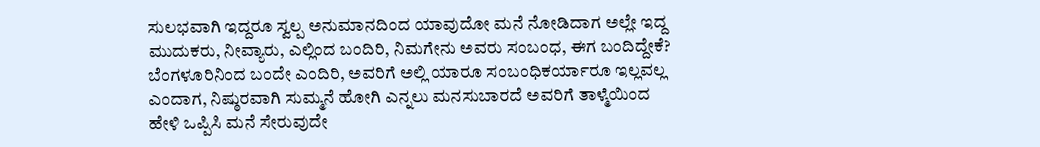ಸುಲಭವಾಗಿ ಇದ್ದರೂ ಸ್ವಲ್ಪ ಅನುಮಾನದಿಂದ ಯಾವುದೋ ಮನೆ ನೋಡಿದಾಗ ಅಲ್ಲೇ ಇದ್ದ ಮುದುಕರು, ನೀವ್ಯಾರು, ಎಲ್ಲಿಂದ ಬಂದಿರಿ, ನಿಮಗೇನು ಅವರು ಸಂಬಂಧ, ಈಗ ಬಂದಿದ್ದೇಕೆ? ಬೆಂಗಳೂರಿನಿಂದ ಬಂದೇ ಎಂದಿರಿ, ಅವರಿಗೆ ಅಲ್ಲಿ ಯಾರೂ ಸಂಬಂಧಿಕರ್ಯಾರೂ ಇಲ್ಲವಲ್ಲ ಎಂದಾಗ, ನಿಷ್ಠುರವಾಗಿ ಸುಮ್ಮನೆ ಹೋಗಿ ಎನ್ನಲು ಮನಸುಬಾರದೆ ಅವರಿಗೆ ತಾಳ್ಮೆಯಿಂದ ಹೇಳಿ ಒಪ್ಪಿಸಿ ಮನೆ ಸೇರುವುದೇ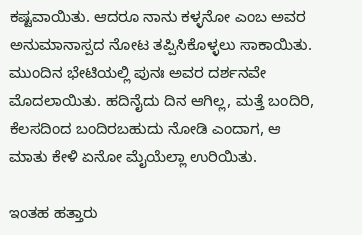ಕಷ್ಟವಾಯಿತು. ಆದರೂ ನಾನು ಕಳ್ಳನೋ ಎಂಬ ಅವರ ಅನುಮಾನಾಸ್ಪದ ನೋಟ ತಪ್ಪಿಸಿಕೊಳ್ಳಲು ಸಾಕಾಯಿತು. ಮುಂದಿನ ಭೇಟಿಯಲ್ಲಿ ಪುನಃ ಅವರ ದರ್ಶನವೇ ಮೊದಲಾಯಿತು. ಹದಿನೈದು ದಿನ ಆಗಿಲ್ಲ, ಮತ್ತೆ ಬಂದಿರಿ, ಕೆಲಸದಿಂದ ಬಂದಿರಬಹುದು ನೋಡಿ ಎಂದಾಗ, ಆ ಮಾತು ಕೇಳಿ ಏನೋ ಮೈಯೆಲ್ಲಾ ಉರಿಯಿತು.

ಇಂತಹ ಹತ್ತಾರು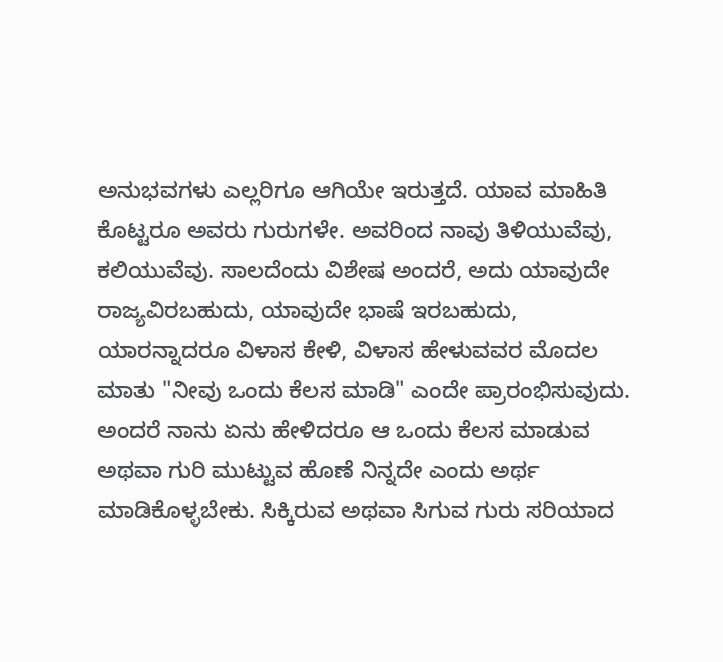ಅನುಭವಗಳು ಎಲ್ಲರಿಗೂ ಆಗಿಯೇ ಇರುತ್ತದೆ. ಯಾವ ಮಾಹಿತಿ ಕೊಟ್ಟರೂ ಅವರು ಗುರುಗಳೇ. ಅವರಿಂದ ನಾವು ತಿಳಿಯುವೆವು, ಕಲಿಯುವೆವು. ಸಾಲದೆಂದು ವಿಶೇಷ ಅಂದರೆ, ಅದು ಯಾವುದೇ ರಾಜ್ಯವಿರಬಹುದು, ಯಾವುದೇ ಭಾಷೆ ಇರಬಹುದು, ಯಾರನ್ನಾದರೂ ವಿಳಾಸ ಕೇಳಿ, ವಿಳಾಸ ಹೇಳುವವರ ಮೊದಲ ಮಾತು "ನೀವು ಒಂದು ಕೆಲಸ ಮಾಡಿ" ಎಂದೇ ಪ್ರಾರಂಭಿಸುವುದು. ಅಂದರೆ ನಾನು ಏನು ಹೇಳಿದರೂ ಆ ಒಂದು ಕೆಲಸ ಮಾಡುವ ಅಥವಾ ಗುರಿ ಮುಟ್ಟುವ ಹೊಣೆ ನಿನ್ನದೇ ಎಂದು ಅರ್ಥ ಮಾಡಿಕೊಳ್ಳಬೇಕು. ಸಿಕ್ಕಿರುವ ಅಥವಾ ಸಿಗುವ ಗುರು ಸರಿಯಾದ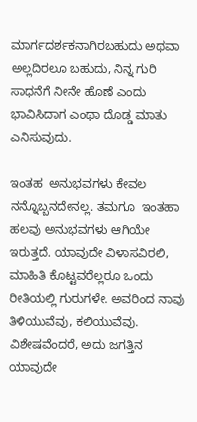ಮಾರ್ಗದರ್ಶಕನಾಗಿರಬಹುದು ಅಥವಾ ಅಲ್ಲದಿರಲೂ ಬಹುದು, ನಿನ್ನ ಗುರಿ ಸಾಧನೆಗೆ ನೀನೇ ಹೊಣೆ ಎಂದು ಭಾವಿಸಿದಾಗ ಎಂಥಾ ದೊಡ್ಡ ಮಾತು ಎನಿಸುವುದು.

ಇಂತಹ  ಅನುಭವಗಳು ಕೇವಲ ನನ್ನೊಬ್ಬನದೇನಲ್ಲ. ತಮಗೂ  ಇಂತಹಾ ಹಲವು ಅನುಭವಗಳು ಆಗಿಯೇ ಇರುತ್ತದೆ. ಯಾವುದೇ ವಿಳಾಸವಿರಲಿ, ಮಾಹಿತಿ ಕೊಟ್ಟವರೆಲ್ಲರೂ ಒಂದು ರೀತಿಯಲ್ಲಿ ಗುರುಗಳೇ. ಅವರಿಂದ ನಾವು ತಿಳಿಯುವೆವು, ಕಲಿಯುವೆವು.  ವಿಶೇಷವೆಂದರೆ, ಅದು ಜಗತ್ತಿನ ಯಾವುದೇ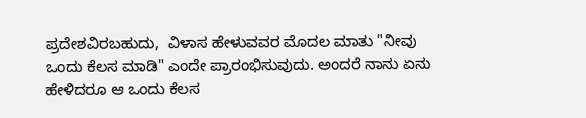ಪ್ರದೇಶವಿರಬಹುದು,  ವಿಳಾಸ ಹೇಳುವವರ ಮೊದಲ ಮಾತು "ನೀವು ಒಂದು ಕೆಲಸ ಮಾಡಿ" ಎಂದೇ ಪ್ರಾರಂಭಿಸುವುದು. ಅಂದರೆ ನಾನು ಏನು ಹೇಳಿದರೂ ಆ ಒಂದು ಕೆಲಸ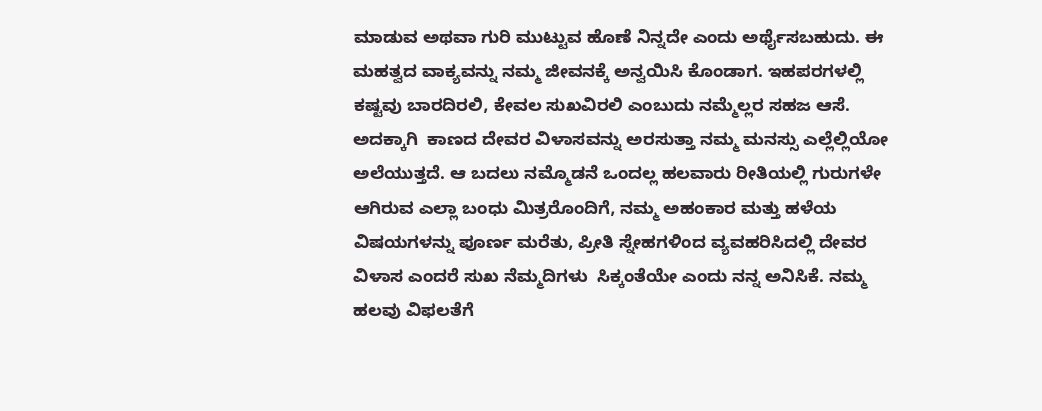ಮಾಡುವ ಅಥವಾ ಗುರಿ ಮುಟ್ಟುವ ಹೊಣೆ ನಿನ್ನದೇ ಎಂದು ಅರ್ಥೈಸಬಹುದು. ಈ  ಮಹತ್ವದ ವಾಕ್ಯವನ್ನು ನಮ್ಮ ಜೀವನಕ್ಕೆ ಅನ್ವಯಿಸಿ ಕೊಂಡಾಗ. ಇಹಪರಗಳಲ್ಲಿ ಕಷ್ಟವು ಬಾರದಿರಲಿ, ಕೇವಲ ಸುಖವಿರಲಿ ಎಂಬುದು ನಮ್ಮೆಲ್ಲರ ಸಹಜ ಆಸೆ. ಅದಕ್ಕಾಗಿ  ಕಾಣದ ದೇವರ ವಿಳಾಸವನ್ನು ಅರಸುತ್ತಾ ನಮ್ಮ ಮನಸ್ಸು ಎಲ್ಲೆಲ್ಲಿಯೋ ಅಲೆಯುತ್ತದೆ. ಆ ಬದಲು ನಮ್ಮೊಡನೆ ಒಂದಲ್ಲ ಹಲವಾರು ರೀತಿಯಲ್ಲಿ ಗುರುಗಳೇ ಆಗಿರುವ ಎಲ್ಲಾ ಬಂಧು ಮಿತ್ರರೊಂದಿಗೆ, ನಮ್ಮ ಅಹಂಕಾರ ಮತ್ತು ಹಳೆಯ ವಿಷಯಗಳನ್ನು ಪೂರ್ಣ ಮರೆತು, ಪ್ರೀತಿ ಸ್ನೇಹಗಳಿಂದ ವ್ಯವಹರಿಸಿದಲ್ಲಿ ದೇವರ ವಿಳಾಸ ಎಂದರೆ ಸುಖ ನೆಮ್ಮದಿಗಳು  ಸಿಕ್ಕಂತೆಯೇ ಎಂದು ನನ್ನ ಅನಿಸಿಕೆ. ನಮ್ಮ ಹಲವು ವಿಫಲತೆಗೆ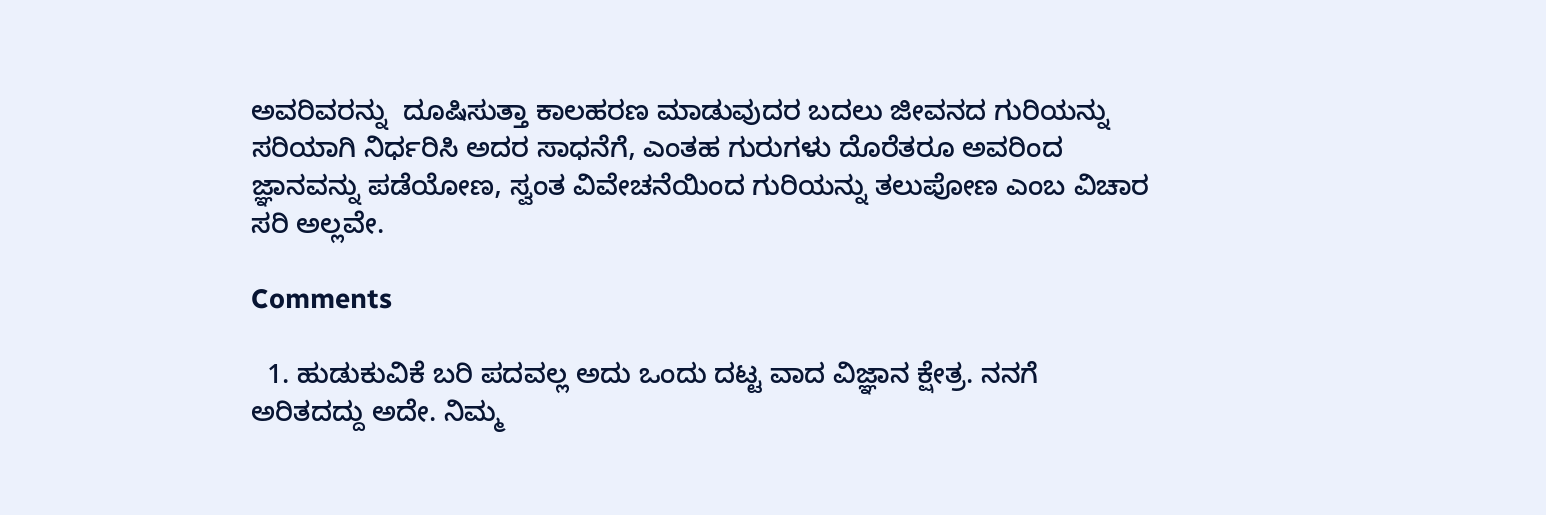ಅವರಿವರನ್ನು  ದೂಷಿಸುತ್ತಾ ಕಾಲಹರಣ ಮಾಡುವುದರ ಬದಲು ಜೀವನದ ಗುರಿಯನ್ನು ಸರಿಯಾಗಿ ನಿರ್ಧರಿಸಿ ಅದರ ಸಾಧನೆಗೆ, ಎಂತಹ ಗುರುಗಳು ದೊರೆತರೂ ಅವರಿಂದ ಜ್ಞಾನವನ್ನು ಪಡೆಯೋಣ, ಸ್ವಂತ ವಿವೇಚನೆಯಿಂದ ಗುರಿಯನ್ನು ತಲುಪೋಣ ಎಂಬ ವಿಚಾರ ಸರಿ ಅಲ್ಲವೇ.

Comments

  1. ಹುಡುಕುವಿಕೆ ಬರಿ ಪದವಲ್ಲ ಅದು ಒಂದು ದಟ್ಟ ವಾದ ವಿಜ್ಞಾನ ಕ್ಷೇತ್ರ. ನನಗೆ ಅರಿತದದ್ದು ಅದೇ. ನಿಮ್ಮ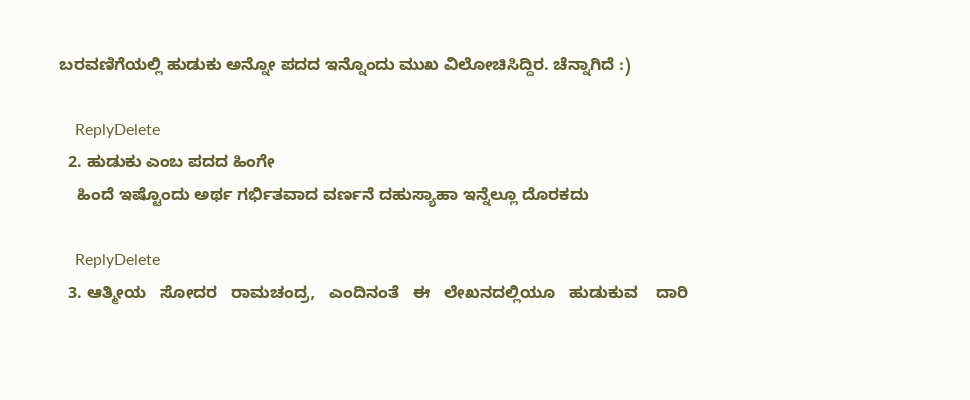ಬರವಣಿಗೆಯಲ್ಲಿ ಹುಡುಕು ಅನ್ನೋ ಪದದ ಇನ್ನೊಂದು ಮುಖ ವಿಲೋಚಿಸಿದ್ದಿರ. ಚೆನ್ನಾಗಿದೆ :)

    ReplyDelete
  2. ಹುಡುಕು ಎಂಬ ಪದದ ಹಿಂಗೇ
    ಹಿಂದೆ ಇಷ್ಟೊಂದು ಅರ್ಥ ಗರ್ಭಿತವಾದ ವರ್ಣನೆ ದಹುಸ್ಯಾಹಾ ಇನ್ನೆಲ್ಲೂ ದೊರಕದು

    ReplyDelete
  3. ಆತ್ಮೀಯ   ಸೋದರ   ರಾಮಚಂದ್ರ,   ಎಂದಿನಂತೆ   ಈ   ಲೇಖನದಲ್ಲಿಯೂ   ಹುಡುಕುವ    ದಾರಿ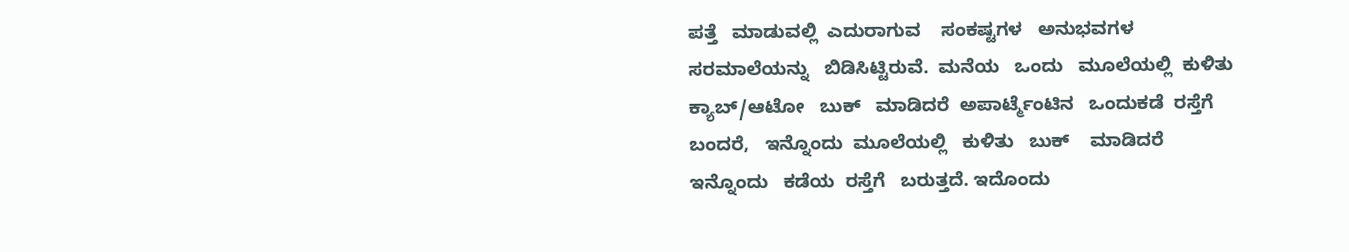ಪತ್ತೆ   ಮಾಡುವಲ್ಲಿ  ಎದುರಾಗುವ    ಸಂಕಷ್ಟಗಳ   ಅನುಭವಗಳ   ಸರಮಾಲೆಯನ್ನು   ಬಿಡಿಸಿಟ್ಟಿರುವೆ.  ಮನೆಯ   ಒಂದು   ಮೂಲೆಯಲ್ಲಿ  ಕುಳಿತು   ಕ್ಯಾಬ್/ಆಟೋ   ಬುಕ್   ಮಾಡಿದರೆ  ಅಪಾರ್ಟ್ಮೆಂಟಿನ   ಒಂದುಕಡೆ  ರಸ್ತೆಗೆ  ಬಂದರೆ,   ಇನ್ನೊಂದು  ಮೂಲೆಯಲ್ಲಿ   ಕುಳಿತು   ಬುಕ್    ಮಾಡಿದರೆ    ಇನ್ನೊಂದು   ಕಡೆಯ  ರಸ್ತೆಗೆ   ಬರುತ್ತದೆ. ಇದೊಂದು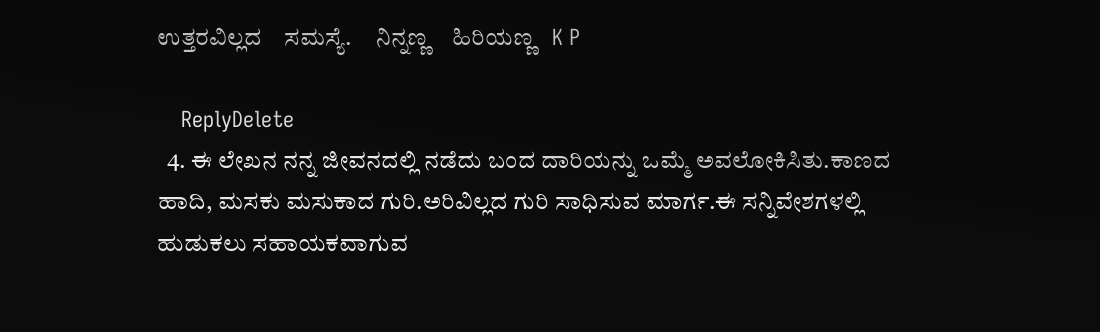ಉತ್ತರವಿಲ್ಲದ    ಸಮಸ್ಯೆ.     ನಿನ್ನಣ್ಣ    ಹಿರಿಯಣ್ಣ   K P

    ReplyDelete
  4. ಈ ಲೇಖನ ನನ್ನ ಜೀವನದಲ್ಲಿ ನಡೆದು ಬಂದ ದಾರಿಯನ್ನು ಒಮ್ಮೆ ಅವಲೋಕಿಸಿತು.ಕಾಣದ ಹಾದಿ, ಮಸಕು ಮಸುಕಾದ ಗುರಿ.ಅರಿವಿಲ್ಲದ ಗುರಿ ಸಾಧಿಸುವ ಮಾರ್ಗ.ಈ ಸನ್ನಿವೇಶಗಳಲ್ಲಿ ಹುಡುಕಲು ಸಹಾಯಕವಾಗುವ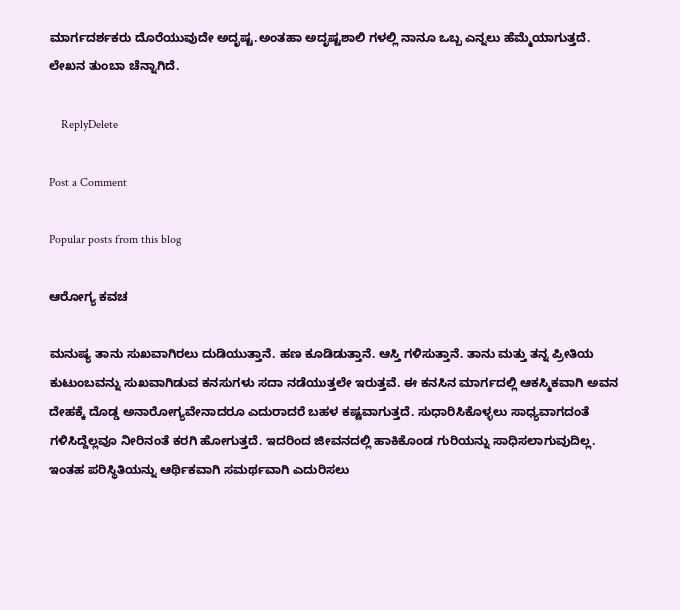ಮಾರ್ಗದರ್ಶಕರು ದೊರೆಯುವುದೇ ಅದೃಷ್ಟ.ಅಂತಹಾ ಅದೃಷ್ಟಶಾಲಿ ಗಳಲ್ಲಿ ನಾನೂ ಒಬ್ಬ ಎನ್ನಲು ಹೆಮ್ಮೆಯಾಗುತ್ತದೆ. ಲೇಖನ ತುಂಬಾ ಚೆನ್ನಾಗಿದೆ.

    ReplyDelete

Post a Comment

Popular posts from this blog

ಆರೋಗ್ಯ ಕವಚ

ಮನುಷ್ಯ ತಾನು ಸುಖವಾಗಿರಲು ದುಡಿಯುತ್ತಾನೆ. ಹಣ ಕೂಡಿಡುತ್ತಾನೆ. ಆಸ್ತಿ ಗಳಿಸುತ್ತಾನೆ. ತಾನು ಮತ್ತು ತನ್ನ ಪ್ರೀತಿಯ ಕುಟುಂಬವನ್ನು ಸುಖವಾಗಿಡುವ ಕನಸುಗಳು ಸದಾ ನಡೆಯುತ್ತಲೇ ಇರುತ್ತವೆ. ಈ ಕನಸಿನ ಮಾರ್ಗದಲ್ಲಿ ಆಕಸ್ಮಿಕವಾಗಿ ಅವನ ದೇಹಕ್ಕೆ ದೊಡ್ಡ ಅನಾರೋಗ್ಯವೇನಾದರೂ ಎದುರಾದರೆ ಬಹಳ ಕಷ್ಟವಾಗುತ್ತದೆ. ಸುಧಾರಿಸಿಕೊಳ್ಳಲು ಸಾಧ್ಯವಾಗದಂತೆ ಗಳಿಸಿದ್ದೆಲ್ಲವೂ ನೀರಿನಂತೆ ಕರಗಿ ಹೋಗುತ್ತದೆ. ಇದರಿಂದ ಜೀವನದಲ್ಲಿ ಹಾಕಿಕೊಂಡ ಗುರಿಯನ್ನು ಸಾಧಿಸಲಾಗುವುದಿಲ್ಲ. ಇಂತಹ ಪರಿಸ್ಥಿತಿಯನ್ನು ಆರ್ಥಿಕವಾಗಿ ಸಮರ್ಥವಾಗಿ ಎದುರಿಸಲು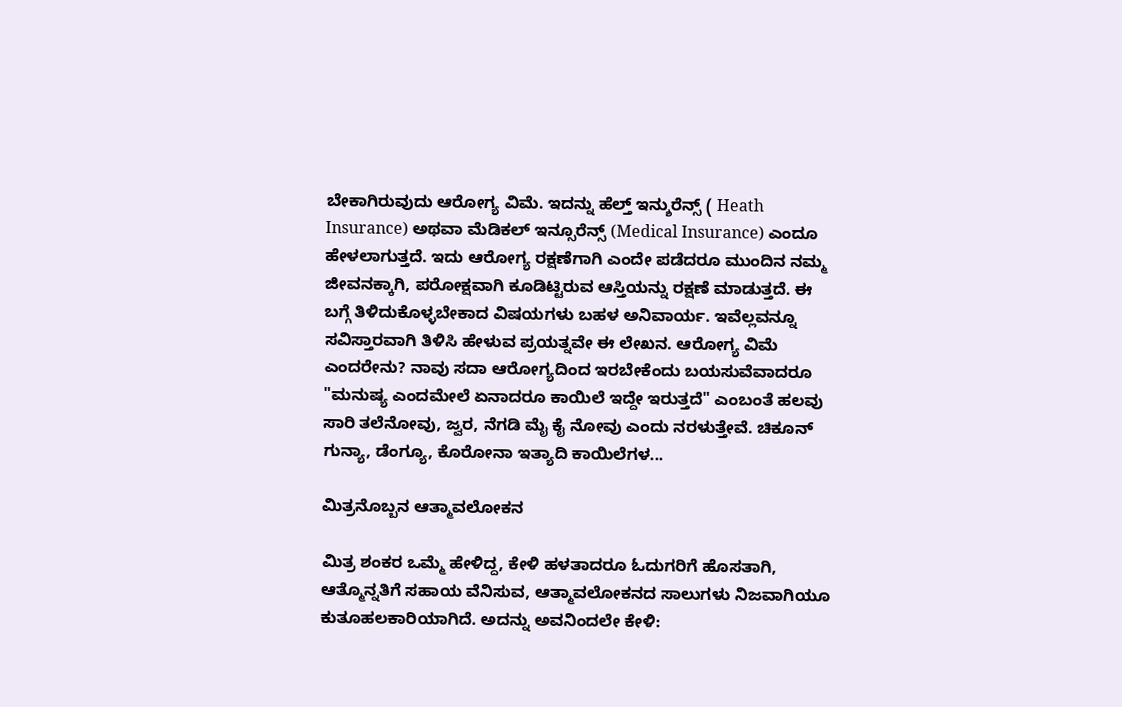ಬೇಕಾಗಿರುವುದು ಆರೋಗ್ಯ ವಿಮೆ. ಇದನ್ನು ಹೆಲ್ತ್ ಇನ್ಶುರೆನ್ಸ್ ( Heath Insurance) ಅಥವಾ ಮೆಡಿಕಲ್ ಇನ್ಸೂರೆನ್ಸ್ (Medical Insurance) ಎಂದೂ ಹೇಳಲಾಗುತ್ತದೆ. ಇದು ಆರೋಗ್ಯ ರಕ್ಷಣೆಗಾಗಿ ಎಂದೇ ಪಡೆದರೂ ಮುಂದಿನ ನಮ್ಮ ಜೀವನಕ್ಕಾಗಿ, ಪರೋಕ್ಷವಾಗಿ ಕೂಡಿಟ್ಟಿರುವ ಆಸ್ತಿಯನ್ನು ರಕ್ಷಣೆ ಮಾಡುತ್ತದೆ. ಈ ಬಗ್ಗೆ ತಿಳಿದುಕೊಳ್ಳಬೇಕಾದ ವಿಷಯಗಳು ಬಹಳ ಅನಿವಾರ್ಯ. ಇವೆಲ್ಲವನ್ನೂ ಸವಿಸ್ತಾರವಾಗಿ ತಿಳಿಸಿ ಹೇಳುವ ಪ್ರಯತ್ನವೇ ಈ ಲೇಖನ. ಆರೋಗ್ಯ ವಿಮೆ ಎಂದರೇನು? ನಾವು ಸದಾ ಆರೋಗ್ಯದಿಂದ ಇರಬೇಕೆಂದು ಬಯಸುವೆವಾದರೂ "ಮನುಷ್ಯ ಎಂದಮೇಲೆ ಏನಾದರೂ ಕಾಯಿಲೆ ಇದ್ದೇ ಇರುತ್ತದೆ" ಎಂಬಂತೆ ಹಲವು ಸಾರಿ ತಲೆನೋವು, ಜ್ವರ, ನೆಗಡಿ ಮೈ ಕೈ ನೋವು ಎಂದು ನರಳುತ್ತೇವೆ. ಚಿಕೂನ್ ಗುನ್ಯಾ, ಡೆಂಗ್ಯೂ, ಕೊರೋನಾ ಇತ್ಯಾದಿ ಕಾಯಿಲೆಗಳ...

ಮಿತ್ರನೊಬ್ಬನ ಆತ್ಮಾವಲೋಕನ

ಮಿತ್ರ ಶಂಕರ ಒಮ್ಮೆ ಹೇಳಿದ್ದ, ಕೇಳಿ ಹಳತಾದರೂ ಓದುಗರಿಗೆ ಹೊಸತಾಗಿ, ಆತ್ಮೊನ್ನತಿಗೆ ಸಹಾಯ ವೆನಿಸುವ, ಆತ್ಮಾವಲೋಕನದ ಸಾಲುಗಳು ನಿಜವಾಗಿಯೂ ಕುತೂಹಲಕಾರಿಯಾಗಿದೆ. ಅದನ್ನು ಅವನಿಂದಲೇ ಕೇಳಿ: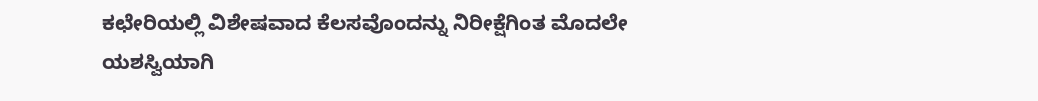ಕಛೇರಿಯಲ್ಲಿ ವಿಶೇಷವಾದ ಕೆಲಸವೊಂದನ್ನು ನಿರೀಕ್ಷೆಗಿಂತ ಮೊದಲೇ ಯಶಸ್ವಿಯಾಗಿ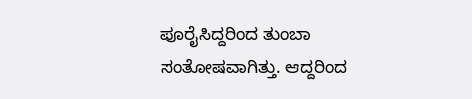ಪೂರೈಸಿದ್ದರಿಂದ ತುಂಬಾ ಸಂತೋಷವಾಗಿತ್ತು. ಆದ್ದರಿಂದ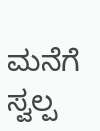ಮನೆಗೆ ಸ್ವಲ್ಪ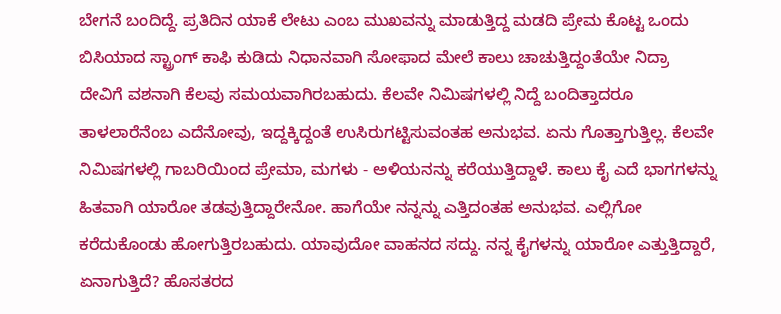ಬೇಗನೆ ಬಂದಿದ್ದೆ. ಪ್ರತಿದಿನ ಯಾಕೆ ಲೇಟು ಎಂಬ ಮುಖವನ್ನು ಮಾಡುತ್ತಿದ್ದ ಮಡದಿ ಪ್ರೇಮ ಕೊಟ್ಟ ಒಂದು ಬಿಸಿಯಾದ ಸ್ಟ್ರಾಂಗ್ ಕಾಫಿ ಕುಡಿದು ನಿಧಾನವಾಗಿ ಸೋಫಾದ ಮೇಲೆ ಕಾಲು ಚಾಚುತ್ತಿದ್ದಂತೆಯೇ ನಿದ್ರಾ ದೇವಿಗೆ ವಶನಾಗಿ ಕೆಲವು ಸಮಯವಾಗಿರಬಹುದು. ಕೆಲವೇ ನಿಮಿಷಗಳಲ್ಲಿ ನಿದ್ದೆ ಬಂದಿತ್ತಾದರೂ ತಾಳಲಾರೆನೆಂಬ ಎದೆನೋವು, ಇದ್ದಕ್ಕಿದ್ದಂತೆ ಉಸಿರುಗಟ್ಟಿಸುವಂತಹ ಅನುಭವ. ಏನು ಗೊತ್ತಾಗುತ್ತಿಲ್ಲ. ಕೆಲವೇ ನಿಮಿಷಗಳಲ್ಲಿ ಗಾಬರಿಯಿಂದ ಪ್ರೇಮಾ, ಮಗಳು - ಅಳಿಯನನ್ನು ಕರೆಯುತ್ತಿದ್ದಾಳೆ. ಕಾಲು ಕೈ ಎದೆ ಭಾಗಗಳನ್ನು ಹಿತವಾಗಿ ಯಾರೋ ತಡವುತ್ತಿದ್ದಾರೇನೋ. ಹಾಗೆಯೇ ನನ್ನನ್ನು ಎತ್ತಿದಂತಹ ಅನುಭವ. ಎಲ್ಲಿಗೋ ಕರೆದುಕೊಂಡು ಹೋಗುತ್ತಿರಬಹುದು. ಯಾವುದೋ ವಾಹನದ ಸದ್ದು. ನನ್ನ ಕೈಗಳನ್ನು ಯಾರೋ ಎತ್ತುತ್ತಿದ್ದಾರೆ, ಏನಾಗುತ್ತಿದೆ? ಹೊಸತರದ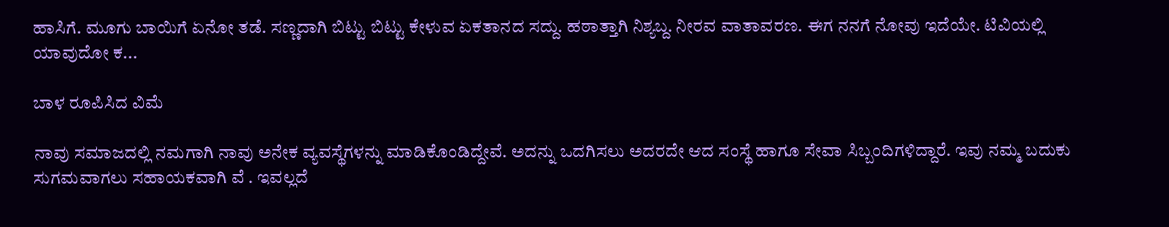ಹಾಸಿಗೆ. ಮೂಗು ಬಾಯಿಗೆ ಏನೋ ತಡೆ. ಸಣ್ಣದಾಗಿ ಬಿಟ್ಟು ಬಿಟ್ಟು ಕೇಳುವ ಏಕತಾನದ ಸದ್ದು. ಹಠಾತ್ತಾಗಿ ನಿಶ್ಯಬ್ದ. ನೀರವ ವಾತಾವರಣ. ಈಗ ನನಗೆ ನೋವು ಇದೆಯೇ. ಟಿವಿಯಲ್ಲಿ ಯಾವುದೋ ಕ...

ಬಾಳ ರೂಪಿಸಿದ ವಿಮೆ

ನಾವು ಸಮಾಜದಲ್ಲಿ ನಮಗಾಗಿ ನಾವು ಅನೇಕ ವ್ಯವಸ್ಥೆಗಳನ್ನು ಮಾಡಿಕೊಂಡಿದ್ದೇವೆ. ಅದನ್ನು ಒದಗಿಸಲು ಅದರದೇ ಆದ ಸಂಸ್ಥೆ ಹಾಗೂ ಸೇವಾ ಸಿಬ್ಬಂದಿಗಳಿದ್ದಾರೆ. ಇವು ನಮ್ಮ ಬದುಕು ಸುಗಮವಾಗಲು ಸಹಾಯಕವಾಗಿ ವೆ . ಇವಲ್ಲದೆ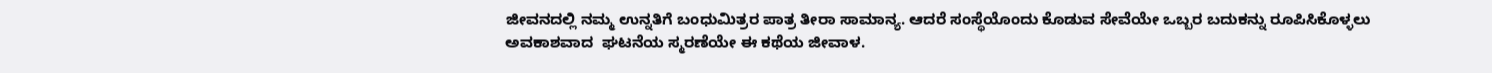ಜೀವನದಲ್ಲಿ ನಮ್ಮ ಉನ್ನತಿಗೆ ಬಂಧುಮಿತ್ರರ ಪಾತ್ರ ತೀರಾ ಸಾಮಾನ್ಯ. ಆದರೆ ಸಂಸ್ಥೆಯೊಂದು ಕೊಡುವ ಸೇವೆಯೇ ಒಬ್ಬರ ಬದುಕನ್ನು ರೂಪಿಸಿಕೊಳ್ಳಲು ಅವಕಾಶವಾದ  ಘಟನೆಯ ಸ್ಮರಣೆಯೇ ಈ ಕಥೆಯ ಜೀವಾಳ.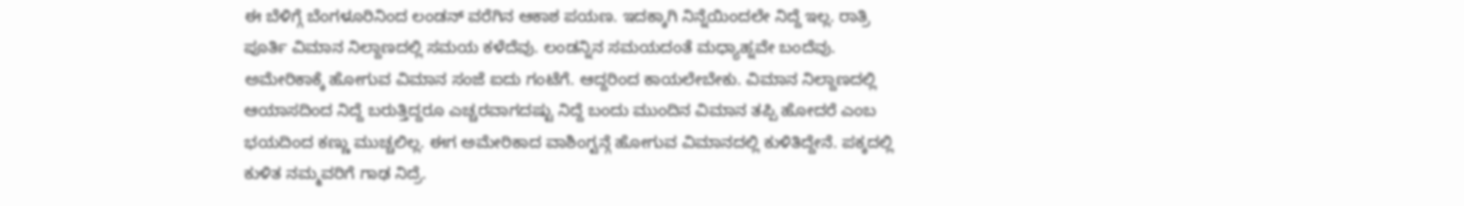ಈ ಬೆಳಿಗ್ಗೆ ಬೆಂಗಳೂರಿನಿಂದ ಲಂಡನ್ ವರೆಗಿನ ಆಕಾಶ ಪಯಣ. ಇದಕ್ಕಾಗಿ ನಿನ್ನೆಯಿಂದಲೇ ನಿದ್ದೆ ಇಲ್ಲ. ರಾತ್ರಿ ಪೂರ್ತಿ ವಿಮಾನ ನಿಲ್ದಾಣದಲ್ಲಿ ಸಮಯ ಕಳೆದೆವು. ಲಂಡನ್ನಿನ ಸಮಯದಂತೆ ಮಧ್ಯಾಹ್ನವೇ ಬಂದೆವು. ಅಮೇರಿಕಾಕ್ಕೆ ಹೋಗುವ ವಿಮಾನ ಸಂಜೆ ಐದು ಗಂಟೆಗೆ. ಆದ್ದರಿಂದ ಕಾಯಲೇಬೇಕು. ವಿಮಾನ ನಿಲ್ದಾಣದಲ್ಲಿ ಆಯಾಸದಿಂದ ನಿದ್ದೆ ಬರುತ್ತಿದ್ದರೂ ಎಚ್ಚರವಾಗದಷ್ಟು ನಿದ್ದೆ ಬಂದು ಮುಂದಿನ ವಿಮಾನ ತಪ್ಪಿ ಹೋದರೆ ಎಂಬ ಭಯದಿಂದ ಕಣ್ಣು ಮುಚ್ಚಲಿಲ್ಲ. ಈಗ ಅಮೇರಿಕಾದ ವಾಶಿಂಗ್ಟನ್ಗೆ ಹೋಗುವ ವಿಮಾನದಲ್ಲಿ ಕುಳಿತಿದ್ದೇನೆ. ಪಕ್ಕದಲ್ಲಿ ಕುಳಿತ ನಮ್ಮವರಿಗೆ ಗಾಢ ನಿದ್ರೆ.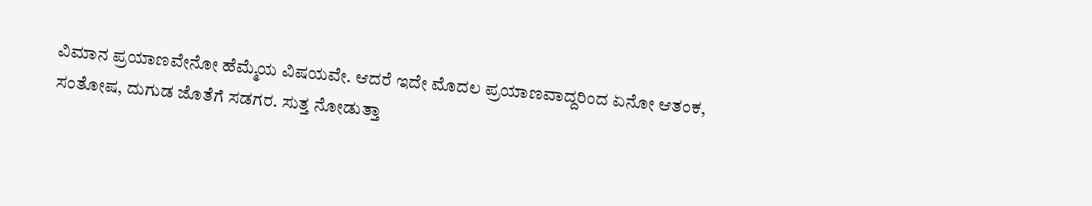ವಿಮಾನ ಪ್ರಯಾಣವೇನೋ ಹೆಮ್ಮೆಯ ವಿಷಯವೇ. ಆದರೆ ಇದೇ ಮೊದಲ ಪ್ರಯಾಣವಾದ್ದರಿಂದ ಏನೋ ಆತಂಕ, ಸಂತೋಷ, ದುಗುಡ ಜೊತೆಗೆ ಸಡಗರ. ಸುತ್ತ ನೋಡುತ್ತಾ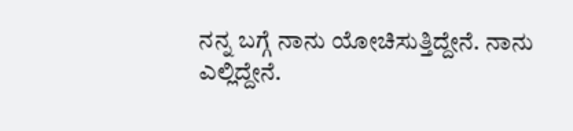ನನ್ನ ಬಗ್ಗೆ ನಾನು ಯೋಚಿಸುತ್ತಿದ್ದೇನೆ. ನಾನು ಎಲ್ಲಿದ್ದೇನೆ.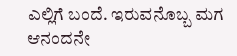ಎಲ್ಲಿಗೆ ಬಂದೆ. ಇರುವನೊಬ್ಬ ಮಗ ಆನಂದನೇ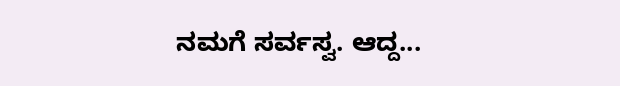ನಮಗೆ ಸರ್ವಸ್ವ. ಆದ್ದ...